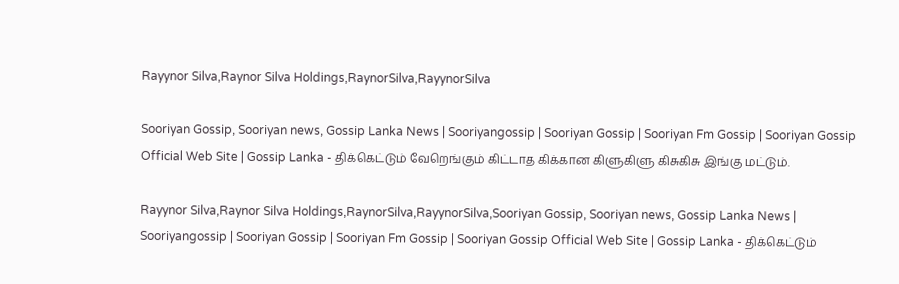Rayynor Silva,Raynor Silva Holdings,RaynorSilva,RayynorSilva

Sooriyan Gossip, Sooriyan news, Gossip Lanka News | Sooriyangossip | Sooriyan Gossip | Sooriyan Fm Gossip | Sooriyan Gossip Official Web Site | Gossip Lanka - திக்கெட்டும் வேறெங்கும் கிட்டாத கிக்கான கிளுகிளு கிசுகிசு இங்கு மட்டும்.

Rayynor Silva,Raynor Silva Holdings,RaynorSilva,RayynorSilva,Sooriyan Gossip, Sooriyan news, Gossip Lanka News | Sooriyangossip | Sooriyan Gossip | Sooriyan Fm Gossip | Sooriyan Gossip Official Web Site | Gossip Lanka - திக்கெட்டும்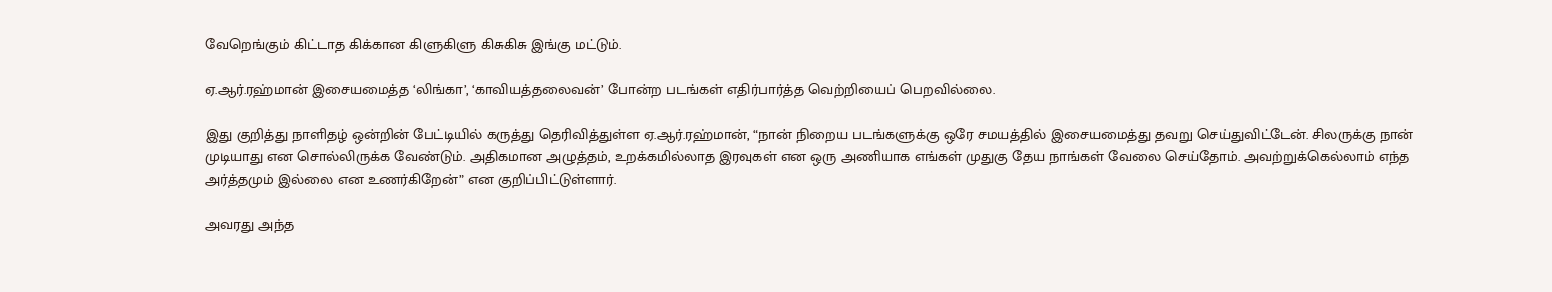வேறெங்கும் கிட்டாத கிக்கான கிளுகிளு கிசுகிசு இங்கு மட்டும்.

ஏ.ஆர்.ரஹ்மான் இசையமைத்த ‘லிங்கா’, ‘காவியத்தலைவன்’ போன்ற படங்கள் எதிர்பார்த்த வெற்றியைப் பெறவில்லை.

இது குறித்து நாளிதழ் ஒன்றின் பேட்டியில் கருத்து தெரிவித்துள்ள ஏ.ஆர்.ரஹ்மான், “நான் நிறைய படங்களுக்கு ஒரே சமயத்தில் இசையமைத்து தவறு செய்துவிட்டேன். சிலருக்கு நான் முடியாது என சொல்லிருக்க வேண்டும். அதிகமான அழுத்தம், உறக்கமில்லாத இரவுகள் என ஒரு அணியாக எங்கள் முதுகு தேய நாங்கள் வேலை செய்தோம். அவற்றுக்கெல்லாம் எந்த அர்த்தமும் இல்லை என உணர்கிறேன்” என குறிப்பிட்டுள்ளார்.

அவரது அந்த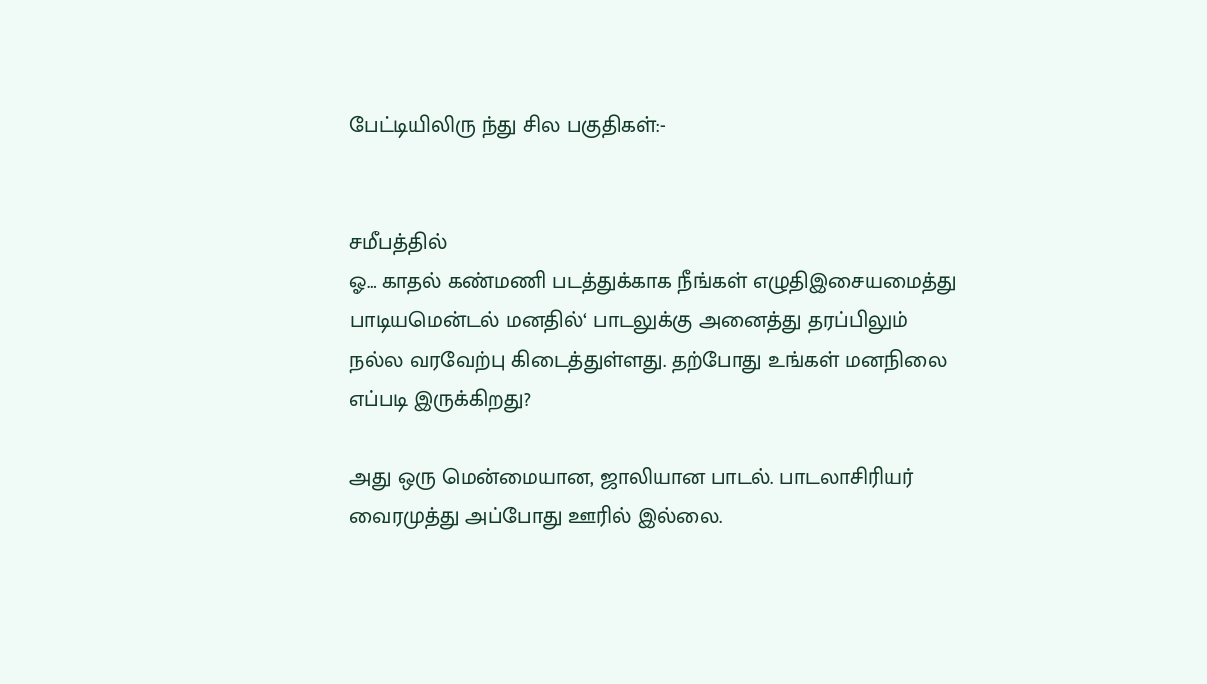பேட்டியிலிரு ந்து சில பகுதிகள்:-


சமீபத்தில்
ஓ… காதல் கண்மணி படத்துக்காக நீங்கள் எழுதிஇசையமைத்து பாடியமென்டல் மனதில்‘ பாடலுக்கு அனைத்து தரப்பிலும் நல்ல வரவேற்பு கிடைத்துள்ளது. தற்போது உங்கள் மனநிலை எப்படி இருக்கிறது?

அது ஒரு மென்மையான, ஜாலியான பாடல். பாடலாசிரியர் வைரமுத்து அப்போது ஊரில் இல்லை.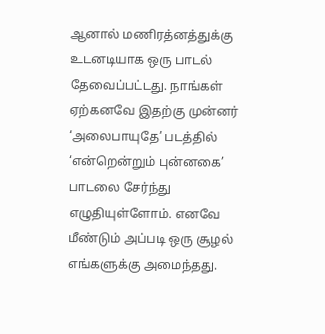ஆனால் மணிரத்னத்துக்கு உடனடியாக ஒரு பாடல் தேவைப்பட்டது. நாங்கள் ஏற்கனவே இதற்கு முன்னர் ‘அலைபாயுதே’ படத்தில் ‘என்றென்றும் புன்னகை’ பாடலை சேர்ந்து எழுதியுள்ளோம். எனவே மீண்டும் அப்படி ஒரு சூழல் எங்களுக்கு அமைந்தது.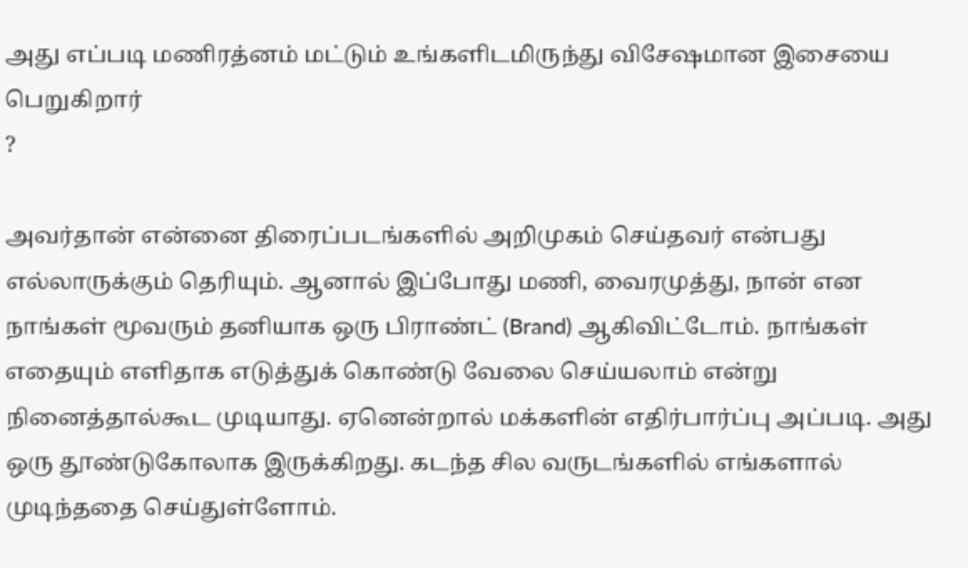அது எப்படி மணிரத்னம் மட்டும் உங்களிடமிருந்து விசேஷமான இசையை பெறுகிறார்
?

அவர்தான் என்னை திரைப்படங்களில் அறிமுகம் செய்தவர் என்பது எல்லாருக்கும் தெரியும். ஆனால் இப்போது மணி, வைரமுத்து, நான் என நாங்கள் மூவரும் தனியாக ஒரு பிராண்ட் (Brand) ஆகிவிட்டோம். நாங்கள் எதையும் எளிதாக எடுத்துக் கொண்டு வேலை செய்யலாம் என்று நினைத்தால்கூட முடியாது. ஏனென்றால் மக்களின் எதிர்பார்ப்பு அப்படி. அது ஒரு தூண்டுகோலாக இருக்கிறது. கடந்த சில வருடங்களில் எங்களால் முடிந்ததை செய்துள்ளோம்.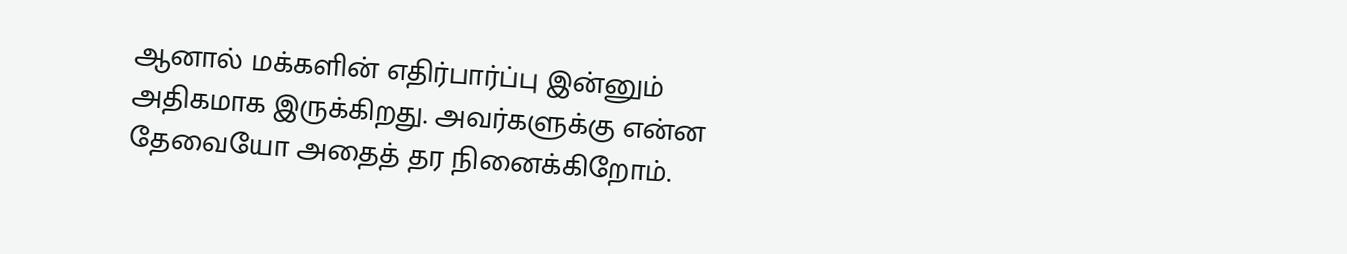ஆனால் மக்களின் எதிர்பார்ப்பு இன்னும் அதிகமாக இருக்கிறது. அவர்களுக்கு என்ன தேவையோ அதைத் தர நினைக்கிறோம்.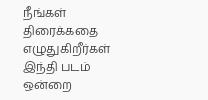நீங்கள் திரைக்கதை எழுதுகிறீர்கள்
இந்தி படம் ஒன்றை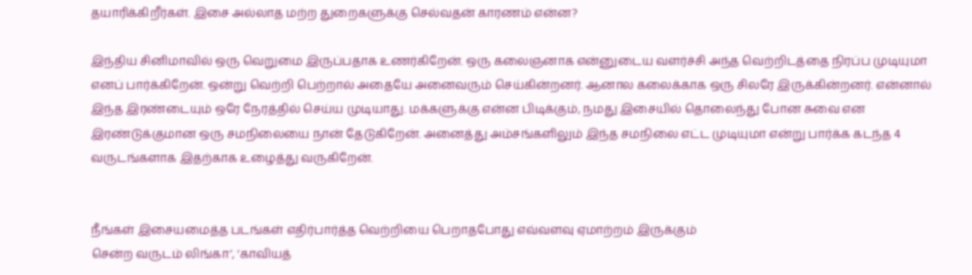தயாரிக்கிறீர்கள். இசை அல்லாத மற்ற துறைகளுக்கு செல்வதன் காரணம் என்ன?

இந்திய சினிமாவில் ஒரு வெறுமை இருப்பதாக உணர்கிறேன். ஒரு கலைஞனாக என்னுடைய வளர்ச்சி அந்த வெற்றிடத்தை நிரப்ப முடியுமா எனப் பார்க்கிறேன். ஒன்று வெற்றி பெற்றால் அதையே அனைவரும் செய்கின்றனர். ஆனால கலைக்காக ஒரு சிலரே இருக்கின்றனர். என்னால் இந்த இரண்டையும் ஒரே நேரத்தில் செய்ய முடியாது. மக்களுக்கு என்ன பிடிக்கும், நமது இசையில் தொலைந்து போன சுவை என இரண்டுக்குமான ஒரு சமநிலையை நான் தேடுகிறேன். அனைத்து அம்சங்களிலும் இந்த சமநிலை எட்ட முடியுமா என்று பார்க்க கடந்த 4 வருடங்களாக இதற்காக உழைத்து வருகிறேன்.


நீங்கள் இசையமைத்த படங்கள் எதிர்பார்த்த வெற்றியை பெறாதபோது எவ்வளவு ஏமாற்றம் இருக்கும்
சென்ற வருடம் லிங்கா’, ‘காவியத்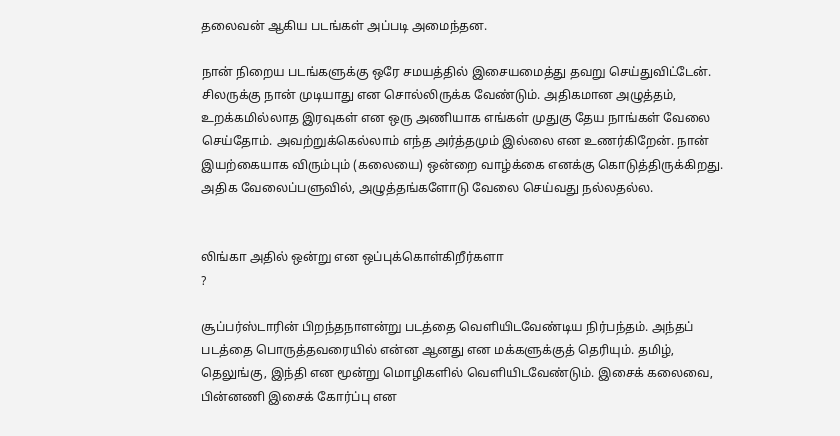தலைவன் ஆகிய படங்கள் அப்படி அமைந்தன.

நான் நிறைய படங்களுக்கு ஒரே சமயத்தில் இசையமைத்து தவறு செய்துவிட்டேன். சிலருக்கு நான் முடியாது என சொல்லிருக்க வேண்டும். அதிகமான அழுத்தம், உறக்கமில்லாத இரவுகள் என ஒரு அணியாக எங்கள் முதுகு தேய நாங்கள் வேலை செய்தோம். அவற்றுக்கெல்லாம் எந்த அர்த்தமும் இல்லை என உணர்கிறேன். நான் இயற்கையாக விரும்பும் (கலையை) ஒன்றை வாழ்க்கை எனக்கு கொடுத்திருக்கிறது. அதிக வேலைப்பளுவில், அழுத்தங்களோடு வேலை செய்வது நல்லதல்ல.


லிங்கா அதில் ஒன்று என ஒப்புக்கொள்கிறீர்களா
?

சூப்பர்ஸ்டாரின் பிறந்தநாளன்று படத்தை வெளியிடவேண்டிய நிர்பந்தம். அந்தப் படத்தை பொருத்தவரையில் என்ன ஆனது என மக்களுக்குத் தெரியும். தமிழ், தெலுங்கு, இந்தி என மூன்று மொழிகளில் வெளியிடவேண்டும். இசைக் கலைவை, பின்னணி இசைக் கோர்ப்பு என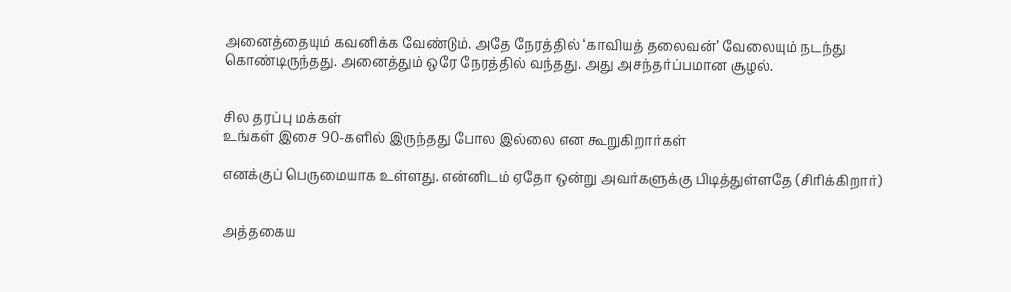அனைத்தையும் கவனிக்க வேண்டும். அதே நேரத்தில் ‘காவியத் தலைவன்’ வேலையும் நடந்து கொண்டிருந்தது. அனைத்தும் ஒரே நேரத்தில் வந்தது. அது அசந்தர்ப்பமான சூழல்.


சில தரப்பு மக்கள்
உங்கள் இசை 90-களில் இருந்தது போல இல்லை என கூறுகிறார்கள்

எனக்குப் பெருமையாக உள்ளது. என்னிடம் ஏதோ ஒன்று அவர்களுக்கு பிடித்துள்ளதே (சிரிக்கிறார்)


அத்தகைய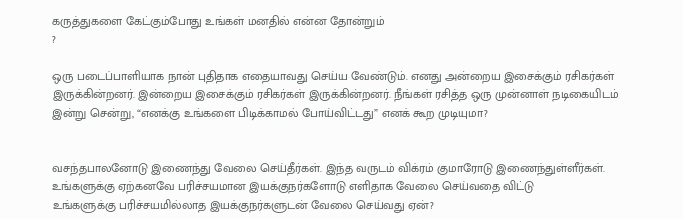கருத்துகளை கேட்கும்போது உங்கள் மனதில் என்ன தோன்றும்
?

ஒரு படைப்பாளியாக நான் புதிதாக எதையாவது செய்ய வேண்டும். எனது அன்றைய இசைக்கும் ரசிகர்கள் இருக்கின்றனர். இன்றைய இசைக்கும் ரசிகர்கள் இருக்கின்றனர். நீங்கள் ரசித்த ஒரு முன்னாள் நடிகையிடம் இன்று சென்று, “எனக்கு உங்களை பிடிக்காமல் போய்விட்டது” எனக் கூற முடியுமா?


வசந்தபாலனோடு இணைந்து வேலை செய்தீர்கள். இந்த வருடம் விக்ரம் குமாரோடு இணைந்துள்ளீர்கள். உங்களுக்கு ஏற்கனவே பரிச்சயமான இயக்குநர்களோடு எளிதாக வேலை செய்வதை விட்டு
உங்களுக்கு பரிச்சயமில்லாத இயக்குநர்களுடன் வேலை செய்வது ஏன்?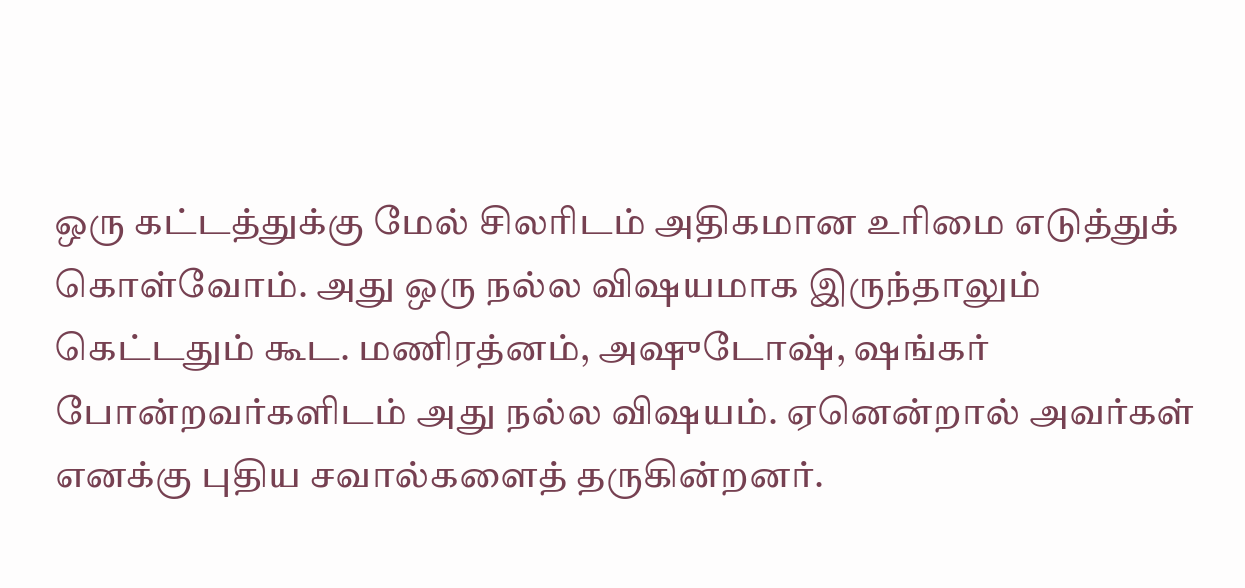ஒரு கட்டத்துக்கு மேல் சிலரிடம் அதிகமான உரிமை எடுத்துக் கொள்வோம். அது ஒரு நல்ல விஷயமாக இருந்தாலும் கெட்டதும் கூட. மணிரத்னம், அஷுடோஷ், ஷங்கர் போன்றவர்களிடம் அது நல்ல விஷயம். ஏனென்றால் அவர்கள் எனக்கு புதிய சவால்களைத் தருகின்றனர்.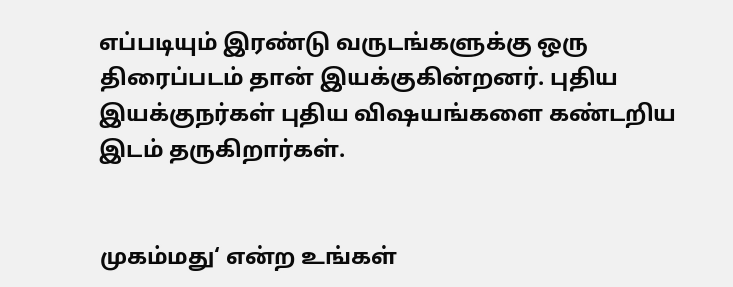எப்படியும் இரண்டு வருடங்களுக்கு ஒரு திரைப்படம் தான் இயக்குகின்றனர். புதிய இயக்குநர்கள் புதிய விஷயங்களை கண்டறிய இடம் தருகிறார்கள்.


முகம்மது‘ என்ற உங்கள்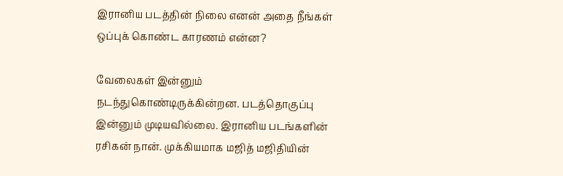இரானிய படத்தின் நிலை எனன் அதை நீங்கள் ஒப்புக் கொண்ட காரணம் என்ன?

வேலைகள் இன்னும் நடந்துகொண்டிருக்கின்றன. படத்தொகுப்பு இன்னும் முடியவில்லை. இரானிய படங்களின் ரசிகன் நான். முக்கியமாக மஜித் மஜிதியின்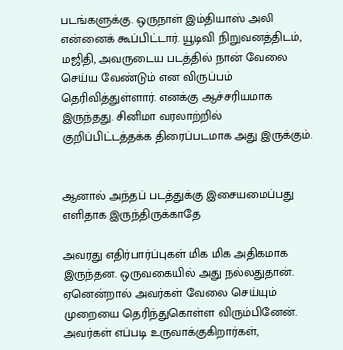படங்களுக்கு. ஒருநாள் இம்தியாஸ் அலி என்னைக் கூப்பிட்டார். யூடிவி நிறுவனத்திடம், மஜிதி, அவருடைய படத்தில் நான் வேலை செய்ய வேண்டும் என விருப்பம் தெரிவித்துள்ளார். எனக்கு ஆச்சரியமாக இருந்தது. சினிமா வரலாற்றில் குறிப்பிட்டத்தக்க திரைப்படமாக அது இருக்கும்.


ஆனால் அந்தப் படத்துக்கு இசையமைப்பது எளிதாக இருந்திருக்காதே

அவரது எதிர்பார்ப்புகள் மிக மிக அதிகமாக இருந்தன. ஒருவகையில் அது நல்லதுதான். ஏனென்றால் அவர்கள் வேலை செய்யும் முறையை தெரிந்துகொள்ள விரும்பினேன். அவர்கள் எப்படி உருவாக்குகிறார்கள்,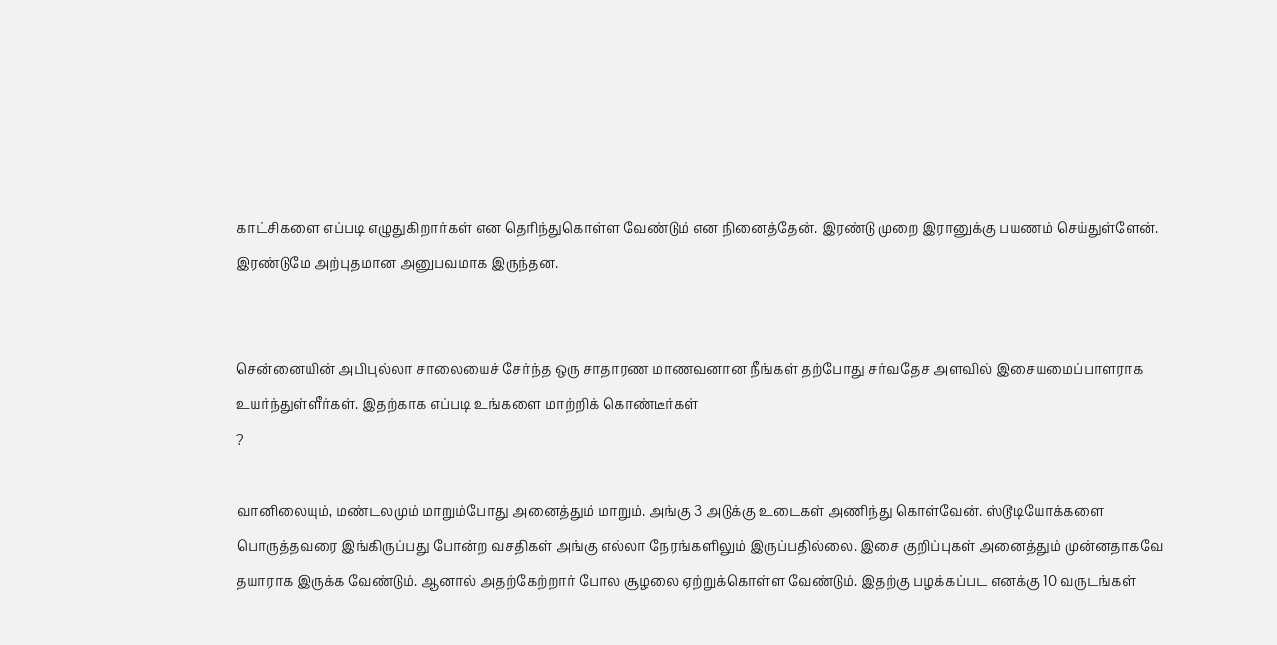காட்சிகளை எப்படி எழுதுகிறார்கள் என தெரிந்துகொள்ள வேண்டும் என நினைத்தேன். இரண்டு முறை இரானுக்கு பயணம் செய்துள்ளேன். இரண்டுமே அற்புதமான அனுபவமாக இருந்தன.


சென்னையின் அபிபுல்லா சாலையைச் சேர்ந்த ஒரு சாதாரண மாணவனான நீங்கள் தற்போது சர்வதேச அளவில் இசையமைப்பாளராக உயர்ந்துள்ளீர்கள். இதற்காக எப்படி உங்களை மாற்றிக் கொண்டீர்கள்
?

வானிலையும், மண்டலமும் மாறும்போது அனைத்தும் மாறும். அங்கு 3 அடுக்கு உடைகள் அணிந்து கொள்வேன். ஸ்டூடியோக்களை பொருத்தவரை இங்கிருப்பது போன்ற வசதிகள் அங்கு எல்லா நேரங்களிலும் இருப்பதில்லை. இசை குறிப்புகள் அனைத்தும் முன்னதாகவே தயாராக இருக்க வேண்டும். ஆனால் அதற்கேற்றார் போல சூழலை ஏற்றுக்கொள்ள வேண்டும். இதற்கு பழக்கப்பட எனக்கு 10 வருடங்கள்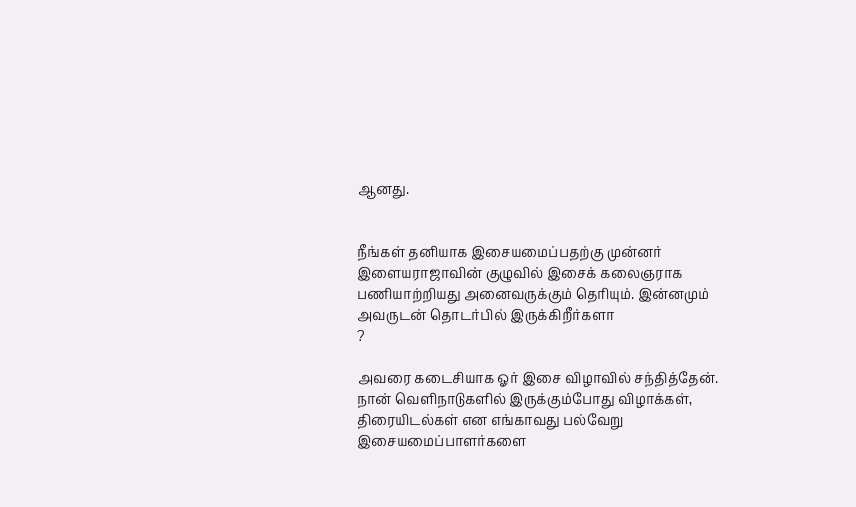ஆனது.


நீங்கள் தனியாக இசையமைப்பதற்கு முன்னர் இளையராஜாவின் குழுவில் இசைக் கலைஞராக பணியாற்றியது அனைவருக்கும் தெரியும். இன்னமும் அவருடன் தொடர்பில் இருக்கிறீர்களா
?

அவரை கடைசியாக ஓர் இசை விழாவில் சந்தித்தேன். நான் வெளிநாடுகளில் இருக்கும்போது விழாக்கள், திரையிடல்கள் என எங்காவது பல்வேறு இசையமைப்பாளர்களை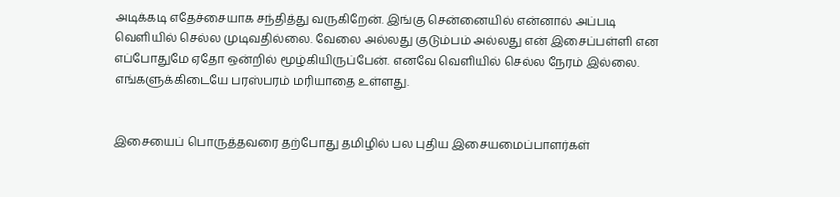அடிக்கடி எதேச்சையாக சந்தித்து வருகிறேன். இங்கு சென்னையில் என்னால் அப்படி வெளியில் செல்ல முடிவதில்லை. வேலை அல்லது குடும்பம் அல்லது என் இசைப்பள்ளி என எப்போதுமே ஏதோ ஒன்றில் மூழ்கியிருப்பேன். எனவே வெளியில் செல்ல நேரம் இல்லை. எங்களுக்கிடையே பரஸ்பரம் மரியாதை உள்ளது.


இசையைப் பொருத்தவரை தற்போது தமிழில் பல புதிய இசையமைப்பாளர்கள்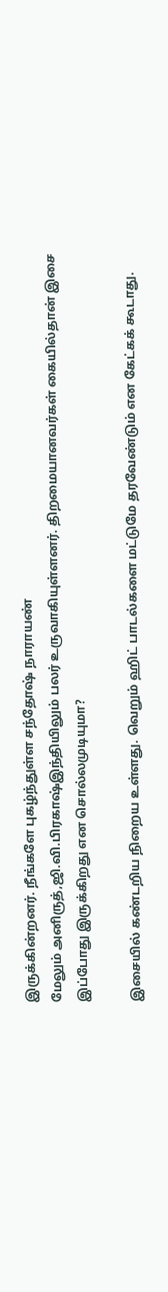இருக்கின்றனர். நீங்களே புகழ்ந்துள்ள சந்தோஷ் நாராயண்
மேலும் அனிருத்,ஜி.வி.பிரகாஷ்இந்தியிலும் பலர் உருவாகியுள்ளனர். திறமையானவர்கள் கையில்தான் இசை இப்போது இருக்கிறது என சொல்லமுடியுமா?

இசையில் கண்டறிய நிறைய உள்ளது. வெறும் ஹிட் பாடல்களை மட்டுமே தரவேண்டும் என கேட்கக் கூடாது.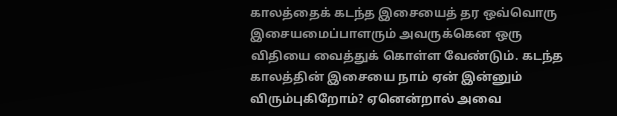காலத்தைக் கடந்த இசையைத் தர ஒவ்வொரு இசையமைப்பாளரும் அவருக்கென ஒரு விதியை வைத்துக் கொள்ள வேண்டும். கடந்த காலத்தின் இசையை நாம் ஏன் இன்னும் விரும்புகிறோம்? ஏனென்றால் அவை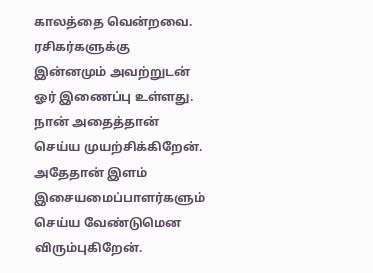காலத்தை வென்றவை. ரசிகர்களுக்கு இன்னமும் அவற்றுடன் ஓர் இணைப்பு உள்ளது. நான் அதைத்தான் செய்ய முயற்சிக்கிறேன். அதேதான் இளம் இசையமைப்பாளர்களும் செய்ய வேண்டுமென விரும்புகிறேன்.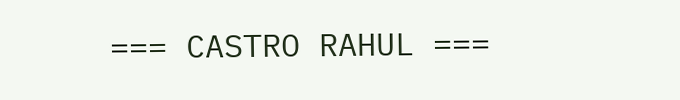=== CASTRO RAHUL ===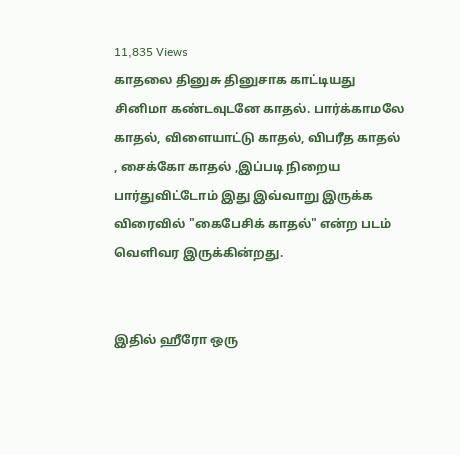11,835 Views
காதலை தினுசு தினுசாக காட்டியது சினிமா கண்டவுடனே காதல். பார்க்காமலே காதல், விளையாட்டு காதல், விபரீத காதல் , சைக்கோ காதல் ,இப்படி நிறைய பார்துவிட்டோம் இது இவ்வாறு இருக்க விரைவில் "கைபேசிக் காதல்" என்ற படம் வெளிவர இருக்கின்றது.


இதில் ஹீரோ ஒரு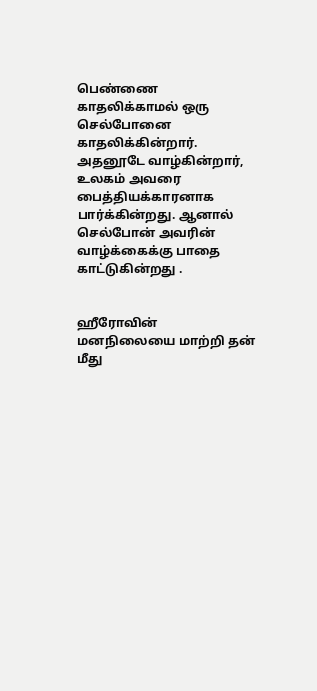பெண்ணை காதலிக்காமல் ஒரு செல்போனை காதலிக்கின்றார். அதனூடே வாழ்கின்றார், உலகம் அவரை பைத்தியக்காரனாக பார்க்கின்றது. ஆனால் செல்போன் அவரின் வாழ்க்கைக்கு பாதை காட்டுகின்றது .


ஹீரோவின் மனநிலையை மாற்றி தன் மீது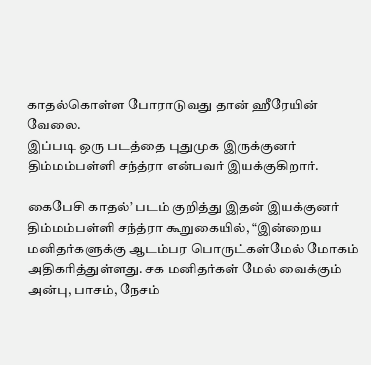காதல்கொள்ள போராடுவது தான் ஹீரேயின் வேலை.
இப்படி ஒரு படத்தை புதுமுக இருக்குனர் திம்மம்பள்ளி சந்த்ரா என்பவர் இயக்குகிறார்.

கைபேசி காதல்’ படம் குறித்து இதன் இயக்குனர் திம்மம்பள்ளி சந்த்ரா கூறுகையில், “இன்றைய மனிதர்களுக்கு ஆடம்பர பொருட்கள்மேல் மோகம் அதிகரித்துள்ளது. சக மனிதர்கள் மேல் வைக்கும் அன்பு, பாசம், நேசம்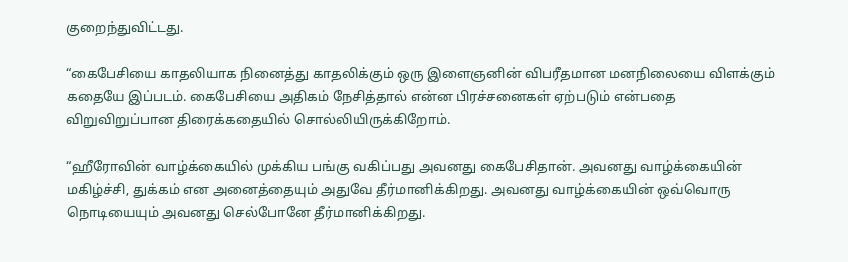குறைந்துவிட்டது.

“கைபேசியை காதலியாக நினைத்து காதலிக்கும் ஒரு இளைஞனின் விபரீதமான மனநிலையை விளக்கும் கதையே இப்படம். கைபேசியை அதிகம் நேசித்தால் என்ன பிரச்சனைகள் ஏற்படும் என்பதை விறுவிறுப்பான திரைக்கதையில் சொல்லியிருக்கிறோம்.

“ஹீரோவின் வாழ்க்கையில் முக்கிய பங்கு வகிப்பது அவனது கைபேசிதான். அவனது வாழ்க்கையின் மகிழ்ச்சி, துக்கம் என அனைத்தையும் அதுவே தீர்மானிக்கிறது. அவனது வாழ்க்கையின் ஒவ்வொரு நொடியையும் அவனது செல்போனே தீர்மானிக்கிறது.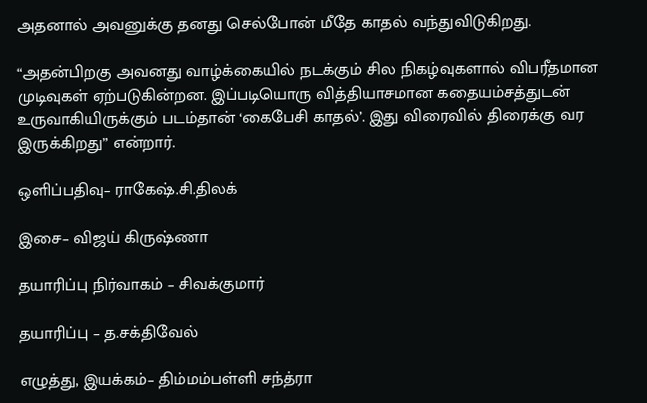அதனால் அவனுக்கு தனது செல்போன் மீதே காதல் வந்துவிடுகிறது.

“அதன்பிறகு அவனது வாழ்க்கையில் நடக்கும் சில நிகழ்வுகளால் விபரீதமான முடிவுகள் ஏற்படுகின்றன. இப்படியொரு வித்தியாசமான கதையம்சத்துடன் உருவாகியிருக்கும் படம்தான் ‘கைபேசி காதல்’. இது விரைவில் திரைக்கு வர இருக்கிறது” என்றார்.

ஒளிப்பதிவு– ராகேஷ்.சி.திலக்

இசை– விஜய் கிருஷ்ணா

தயாரிப்பு நிர்வாகம் – சிவக்குமார்

தயாரிப்பு – த.சக்திவேல்

எழுத்து, இயக்கம்– திம்மம்பள்ளி சந்த்ரா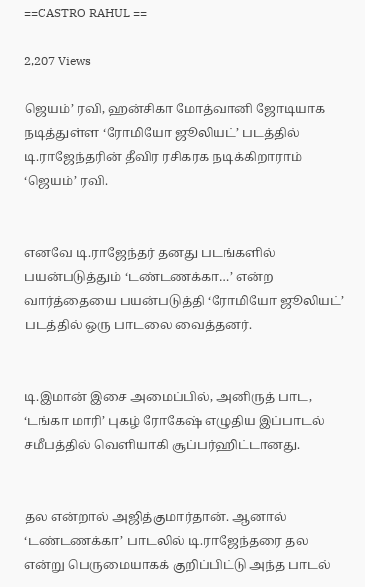==CASTRO RAHUL ==

2,207 Views

ஜெயம்’ ரவி, ஹன்சிகா மோத்வானி ஜோடியாக நடித்துள்ள ‘ரோமியோ ஜூலியட்’ படத்தில் டி.ராஜேந்தரின் தீவிர ரசிகரக நடிக்கிறாராம் ‘ஜெயம்’ ரவி.


எனவே டி.ராஜேந்தர் தனது படங்களில் பயன்படுத்தும் ‘டண்டணக்கா…’ என்ற வார்த்தையை பயன்படுத்தி ‘ரோமியோ ஜூலியட்’ படத்தில் ஒரு பாடலை வைத்தனர்.


டி.இமான் இசை அமைப்பில், அனிருத் பாட, ‘டங்கா மாரி’ புகழ் ரோகேஷ் எழுதிய இப்பாடல் சமீபத்தில் வெளியாகி சூப்பர்ஹிட்டானது.


தல என்றால் அஜித்குமார்தான். ஆனால் ‘டண்டணக்கா’ பாடலில் டி.ராஜேந்தரை தல என்று பெருமையாகக் குறிப்பிட்டு அந்த பாடல்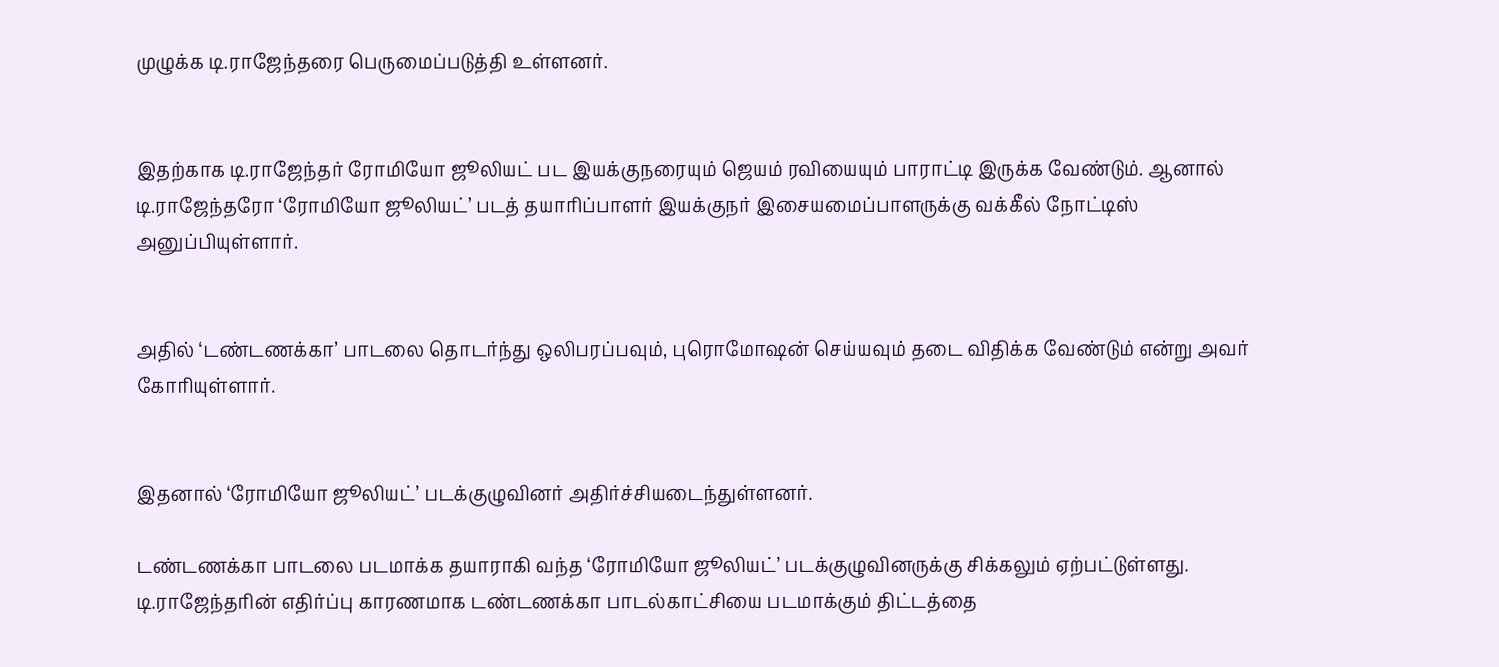முழுக்க டி.ராஜேந்தரை பெருமைப்படுத்தி உள்ளனர்.


இதற்காக டி.ராஜேந்தர் ரோமியோ ஜூலியட் பட இயக்குநரையும் ஜெயம் ரவியையும் பாராட்டி இருக்க வேண்டும். ஆனால் டி.ராஜேந்தரோ ‘ரோமியோ ஜூலியட்’ படத் தயாரிப்பாளர் இயக்குநர் இசையமைப்பாளருக்கு வக்கீல் நோட்டிஸ் அனுப்பியுள்ளார்.


அதில் ‘டண்டணக்கா’ பாடலை தொடர்ந்து ஒலிபரப்பவும், புரொமோஷன் செய்யவும் தடை விதிக்க வேண்டும் என்று அவர் கோரியுள்ளார்.


இதனால் ‘ரோமியோ ஜூலியட்’ படக்குழுவினர் அதிர்ச்சியடைந்துள்ளனர்.

டண்டணக்கா பாடலை படமாக்க தயாராகி வந்த ‘ரோமியோ ஜூலியட்’ படக்குழுவினருக்கு சிக்கலும் ஏற்பட்டுள்ளது. டி.ராஜேந்தரின் எதிர்ப்பு காரணமாக டண்டணக்கா பாடல்காட்சியை படமாக்கும் திட்டத்தை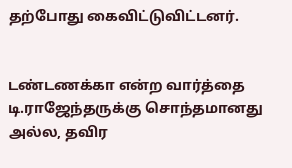தற்போது கைவிட்டுவிட்டனர்.


டண்டணக்கா என்ற வார்த்தை டி.ராஜேந்தருக்கு சொந்தமானது அல்ல, தவிர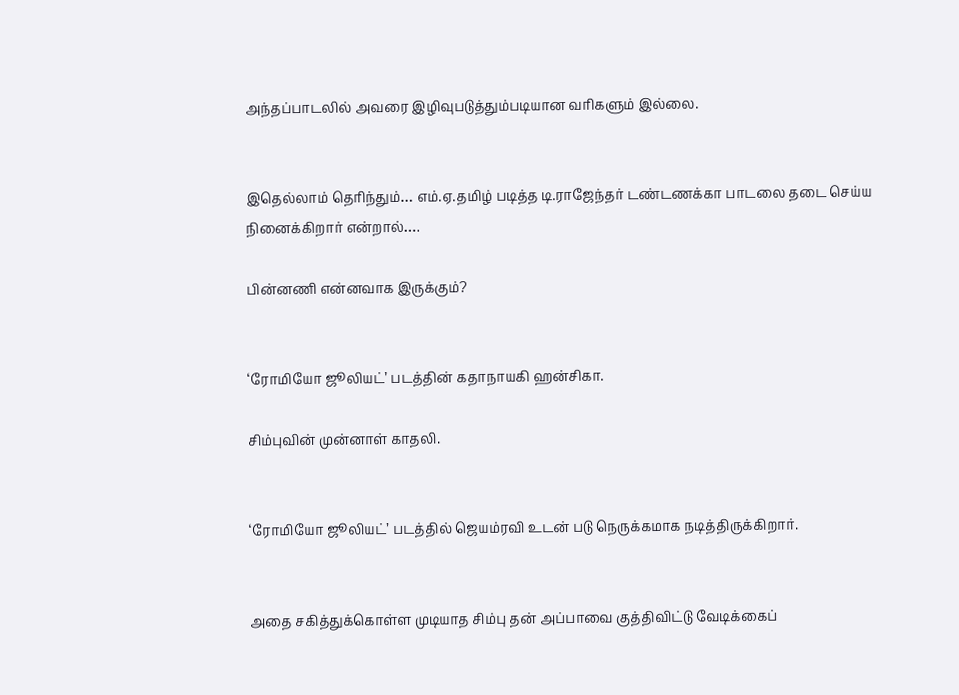அந்தப்பாடலில் அவரை இழிவுபடுத்தும்படியான வரிகளும் இல்லை.


இதெல்லாம் தெரிந்தும்… எம்.ஏ.தமிழ் படித்த டி.ராஜேந்தர் டண்டணக்கா பாடலை தடை செய்ய நினைக்கிறார் என்றால்….

பின்னணி என்னவாக இருக்கும்?


‘ரோமியோ ஜூலியட்’ படத்தின் கதாநாயகி ஹன்சிகா.

சிம்புவின் முன்னாள் காதலி.


‘ரோமியோ ஜூலியட்’ படத்தில் ஜெயம்ரவி உடன் படு நெருக்கமாக நடித்திருக்கிறார்.


அதை சகித்துக்கொள்ள முடியாத சிம்பு தன் அப்பாவை குத்திவிட்டு வேடிக்கைப்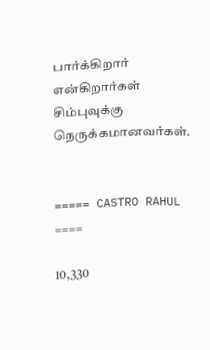பார்க்கிறார் என்கிறார்கள் சிம்புவுக்கு நெருக்கமானவர்கள்.


===== CASTRO RAHUL ====

10,330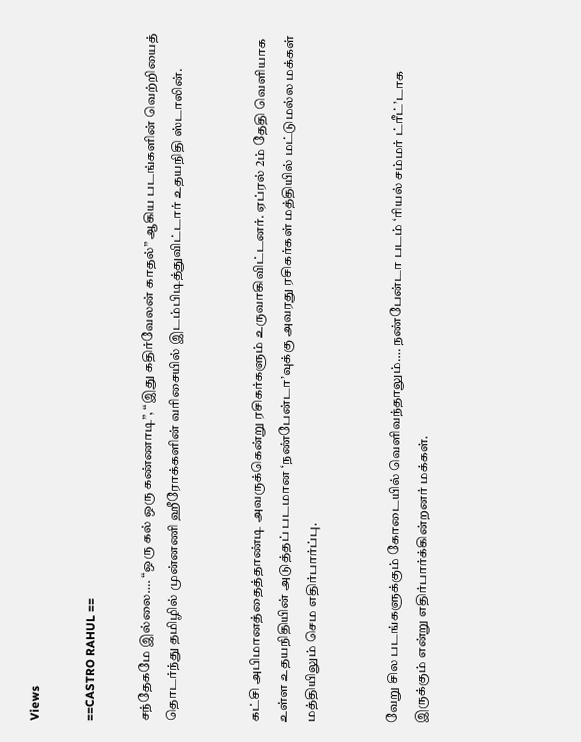Views

==CASTRO RAHUL ==

சந்தேகமே இல்லை…. “ஒரு கல் ஒரு கண்ணாடி”, “இது கதிர்வேலன் காதல்” ஆகிய படங்களின் வெற்றியைத் தொடர்ந்து தமிழில் முன்னணி ஹீரோக்களின் வரிசையில் இடம்பிடித்துவிட்டார் உதயநிதி ஸ்டாலின்.


கட்சி அபிமானத்தைத்தாண்டி அவருக்கென்று ரசிகர்களும் உருவாகிவிட்டனர். ஏப்ரல் 2ம் தேதி வெளியாக உள்ள உதயநிதியின் அடுத்தப் படமான ‘நண்பேன்டா’வுக்கு அவரது ரசிகர்கள் மத்தியில் மட்டுமல்ல மக்கள் மத்தியிலும் செம எதிர்பார்ப்பு.


வேறு சில படங்களுக்கும் கோடையில் வெளிவந்தாலும்…. நண்பேன்டா படம் ‘ரியல் சம்மர் ட்ரீட்’டாக இருக்கும் என்று எதிர்பார்க்கின்றனர் மக்கள்.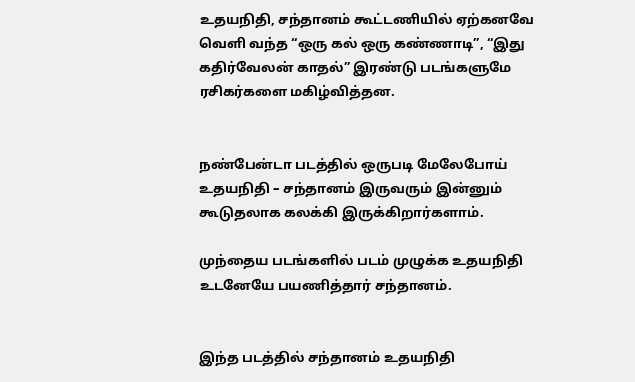உதயநிதி, சந்தானம் கூட்டணியில் ஏற்கனவே வெளி வந்த “ஒரு கல் ஒரு கண்ணாடி”, “இது கதிர்வேலன் காதல்” இரண்டு படங்களுமே ரசிகர்களை மகிழ்வித்தன.


நண்பேன்டா படத்தில் ஒருபடி மேலேபோய் உதயநிதி – சந்தானம் இருவரும் இன்னும் கூடுதலாக கலக்கி இருக்கிறார்களாம்.

முந்தைய படங்களில் படம் முழுக்க உதயநிதி உடனேயே பயணித்தார் சந்தானம்.


இந்த படத்தில் சந்தானம் உதயநிதி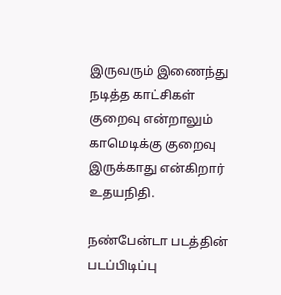இருவரும் இணைந்து நடித்த காட்சிகள் குறைவு என்றாலும் காமெடிக்கு குறைவு இருக்காது என்கிறார் உதயநிதி.

நண்பேன்டா படத்தின் படப்பிடிப்பு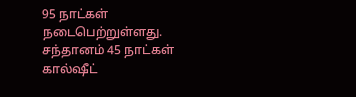95 நாட்கள் நடைபெற்றுள்ளது. சந்தானம் 45 நாட்கள் கால்ஷீட்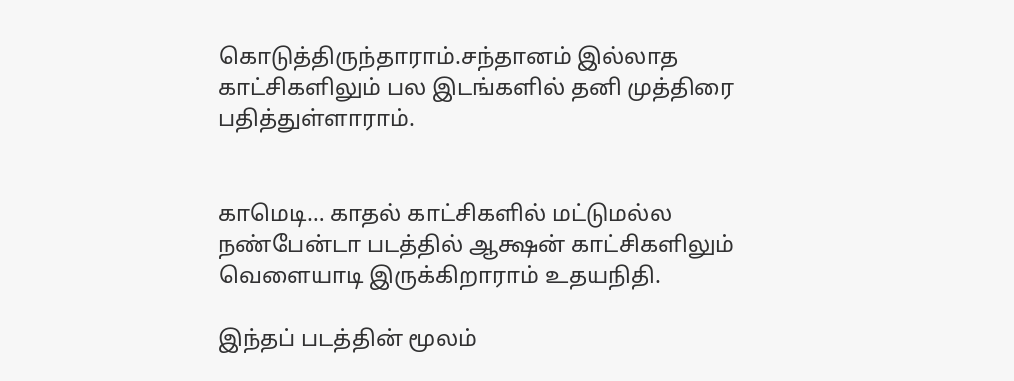கொடுத்திருந்தாராம்.சந்தானம் இல்லாத காட்சிகளிலும் பல இடங்களில் தனி முத்திரை பதித்துள்ளாராம்.


காமெடி… காதல் காட்சிகளில் மட்டுமல்ல நண்பேன்டா படத்தில் ஆக்ஷன் காட்சிகளிலும் வெளையாடி இருக்கிறாராம் உதயநிதி.

இந்தப் படத்தின் மூலம்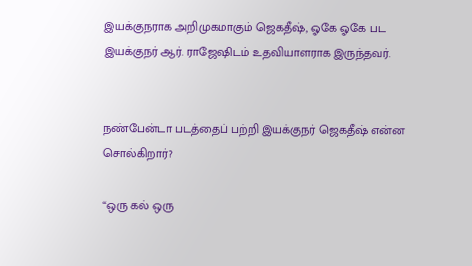இயக்குநராக அறிமுகமாகும் ஜெகதீஷ், ஓகே ஓகே பட இயக்குநர் ஆர். ராஜேஷிடம் உதவியாளராக இருந்தவர்.


நண்பேன்டா படத்தைப் பற்றி இயக்குநர் ஜெகதீஷ் என்ன சொல்கிறார்?

“ஒரு கல் ஒரு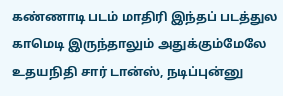கண்ணாடி படம் மாதிரி இந்தப் படத்துல காமெடி இருந்தாலும் அதுக்கும்மேலே உதயநிதி சார் டான்ஸ், நடிப்புன்னு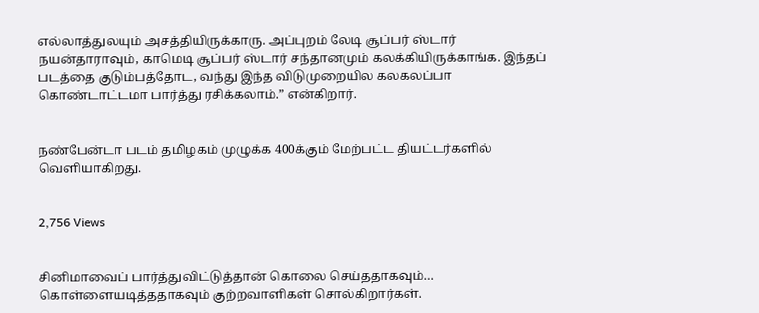எல்லாத்துலயும் அசத்தியிருக்காரு. அப்புறம் லேடி சூப்பர் ஸ்டார் நயன்தாராவும், காமெடி சூப்பர் ஸ்டார் சந்தானமும் கலக்கியிருக்காங்க. இந்தப் படத்தை குடும்பத்தோட, வந்து இந்த விடுமுறையில கலகலப்பா கொண்டாட்டமா பார்த்து ரசிக்கலாம்.” என்கிறார்.


நண்பேன்டா படம் தமிழகம் முழுக்க 400க்கும் மேற்பட்ட தியட்டர்களில் வெளியாகிறது.


2,756 Views


சினிமாவைப் பார்த்துவிட்டுத்தான் கொலை செய்ததாகவும்… கொள்ளையடித்ததாகவும் குற்றவாளிகள் சொல்கிறார்கள்.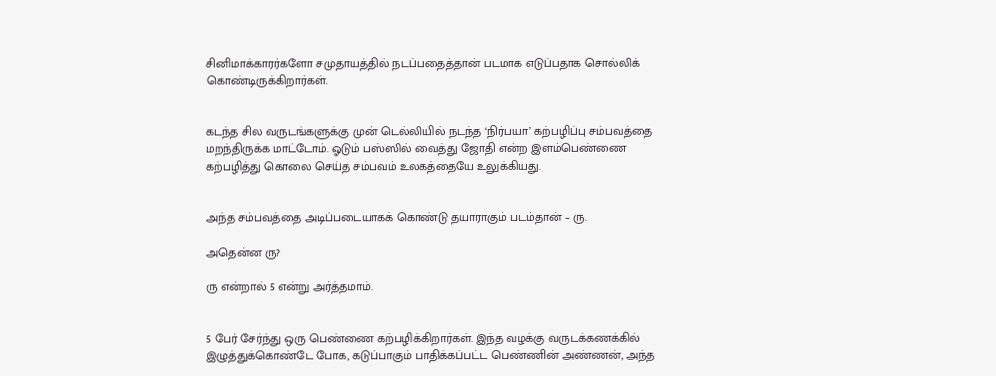சினிமாக்காரர்களோ சமுதாயத்தில் நடப்பதைத்தான் படமாக எடுப்பதாக சொல்லிக் கொண்டிருக்கிறார்கள்.


கடந்த சில வருடங்களுக்கு முன் டெல்லியில் நடந்த ‘நிர்பயா’ கற்பழிப்பு சம்பவத்தை மறந்திருக்க மாட்டோம். ஓடும் பஸ்ஸில் வைத்து ஜோதி என்ற இளம்பெண்ணை கற்பழித்து கொலை செய்த சம்பவம் உலகத்தையே உலுக்கியது.


அந்த சம்பவத்தை அடிப்படையாகக் கொண்டு தயாராகும் படம்தான் – ரு.

அதென்ன ரு?

ரு என்றால் 5 என்று அர்த்தமாம்.


5 பேர் சேர்ந்து ஒரு பெண்ணை கற்பழிக்கிறார்கள். இந்த வழக்கு வருடக்கணக்கில் இழுத்துக்கொண்டே போக, கடுப்பாகும் பாதிக்கப்பட்ட பெண்ணின் அண்ணன், அந்த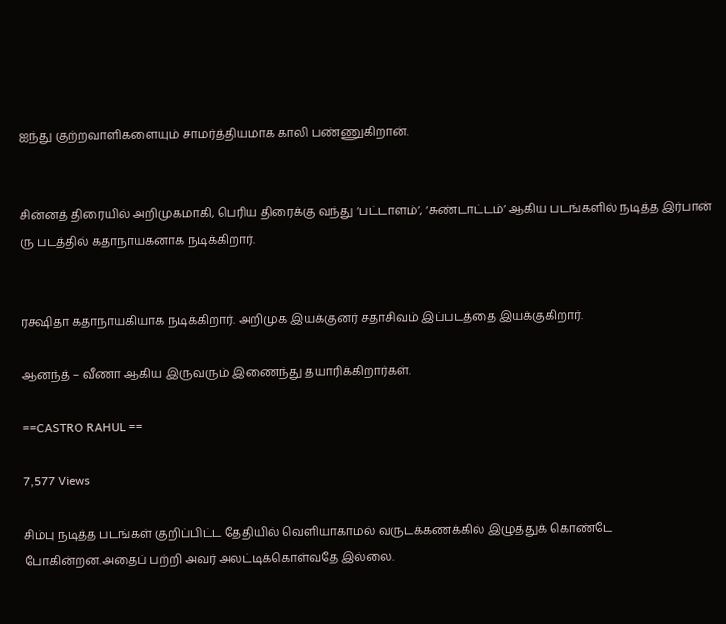ஐந்து குற்றவாளிகளையும் சாமர்த்தியமாக காலி பண்ணுகிறான்.


சின்னத் திரையில் அறிமுகமாகி, பெரிய திரைக்கு வந்து ‘பட்டாளம்’, ‘சுண்டாட்டம்’ ஆகிய படங்களில் நடித்த இர்பான் ரு படத்தில் கதாநாயகனாக நடிக்கிறார்.


ரக்ஷிதா கதாநாயகியாக நடிக்கிறார். அறிமுக இயக்குனர் சதாசிவம் இப்படத்தை இயக்குகிறார்.

ஆனந்த் – வீணா ஆகிய இருவரும் இணைந்து தயாரிக்கிறார்கள்.

==CASTRO RAHUL ==

7,577 Views

சிம்பு நடித்த படங்கள் குறிப்பிட்ட தேதியில் வெளியாகாமல் வருடக்கணக்கில் இழுத்துக் கொண்டே போகின்றன.அதைப் பற்றி அவர் அலட்டிக்கொள்வதே இல்லை.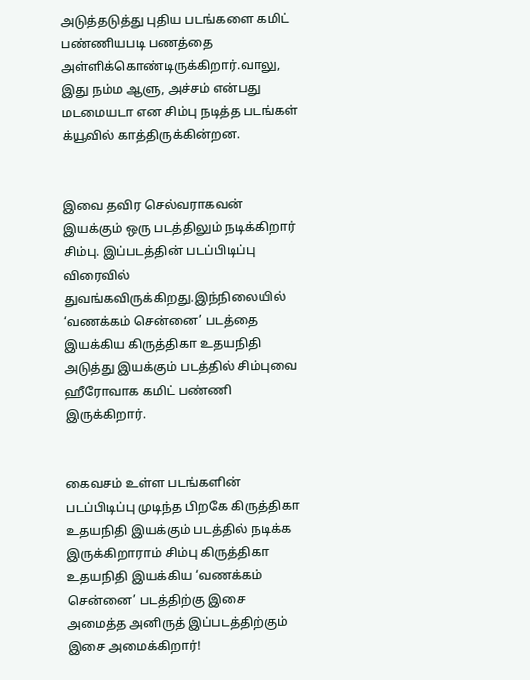அடுத்தடுத்து புதிய படங்களை கமிட் பண்ணியபடி பணத்தை அள்ளிக்கொண்டிருக்கிறார்.வாலு, இது நம்ம ஆளு, அச்சம் என்பது மடமையடா என சிம்பு நடித்த படங்கள் க்யூவில் காத்திருக்கின்றன.


இவை தவிர செல்வராகவன் இயக்கும் ஒரு படத்திலும் நடிக்கிறார் சிம்பு. இப்படத்தின் படப்பிடிப்பு விரைவில் துவங்கவிருக்கிறது.இந்நிலையில் ‘வணக்கம் சென்னை’ படத்தை இயக்கிய கிருத்திகா உதயநிதி அடுத்து இயக்கும் படத்தில் சிம்புவை ஹீரோவாக கமிட் பண்ணி இருக்கிறார்.


கைவசம் உள்ள படங்களின் படப்பிடிப்பு முடிந்த பிறகே கிருத்திகா உதயநிதி இயக்கும் படத்தில் நடிக்க இருக்கிறாராம் சிம்பு கிருத்திகா உதயநிதி இயக்கிய ‘வணக்கம் சென்னை’ படத்திற்கு இசை அமைத்த அனிருத் இப்படத்திற்கும் இசை அமைக்கிறார்!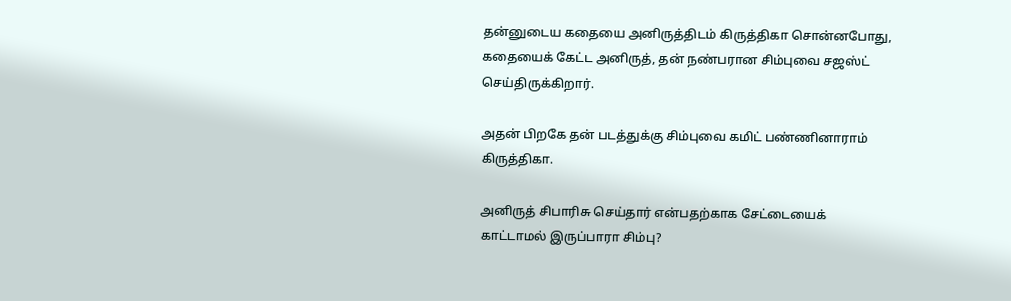தன்னுடைய கதையை அனிருத்திடம் கிருத்திகா சொன்னபோது, கதையைக் கேட்ட அனிருத், தன் நண்பரான சிம்புவை சஜஸ்ட் செய்திருக்கிறார்.

அதன் பிறகே தன் படத்துக்கு சிம்புவை கமிட் பண்ணினாராம் கிருத்திகா.

அனிருத் சிபாரிசு செய்தார் என்பதற்காக சேட்டையைக் காட்டாமல் இருப்பாரா சிம்பு?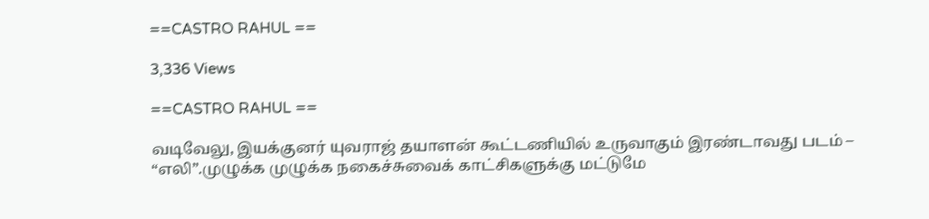==CASTRO RAHUL ==

3,336 Views

==CASTRO RAHUL ==

வடிவேலு, இயக்குனர் யுவராஜ் தயாளன் கூட்டணியில் உருவாகும் இரண்டாவது படம் – “எலி”.முழுக்க முழுக்க நகைச்சுவைக் காட்சிகளுக்கு மட்டுமே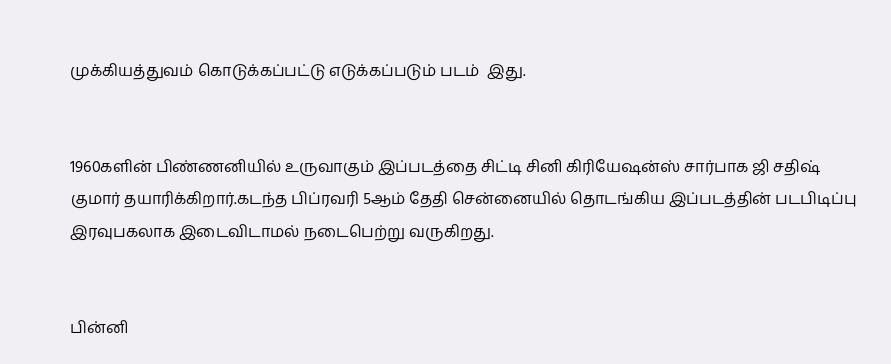முக்கியத்துவம் கொடுக்கப்பட்டு எடுக்கப்படும் படம்  இது.


1960களின் பிண்ணனியில் உருவாகும் இப்படத்தை சிட்டி சினி கிரியேஷன்ஸ் சார்பாக ஜி சதிஷ் குமார் தயாரிக்கிறார்.கடந்த பிப்ரவரி 5ஆம் தேதி சென்னையில் தொடங்கிய இப்படத்தின் படபிடிப்பு இரவுபகலாக இடைவிடாமல் நடைபெற்று வருகிறது.


பின்னி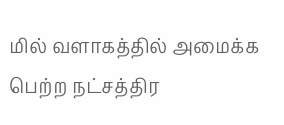மில் வளாகத்தில் அமைக்க பெற்ற நட்சத்திர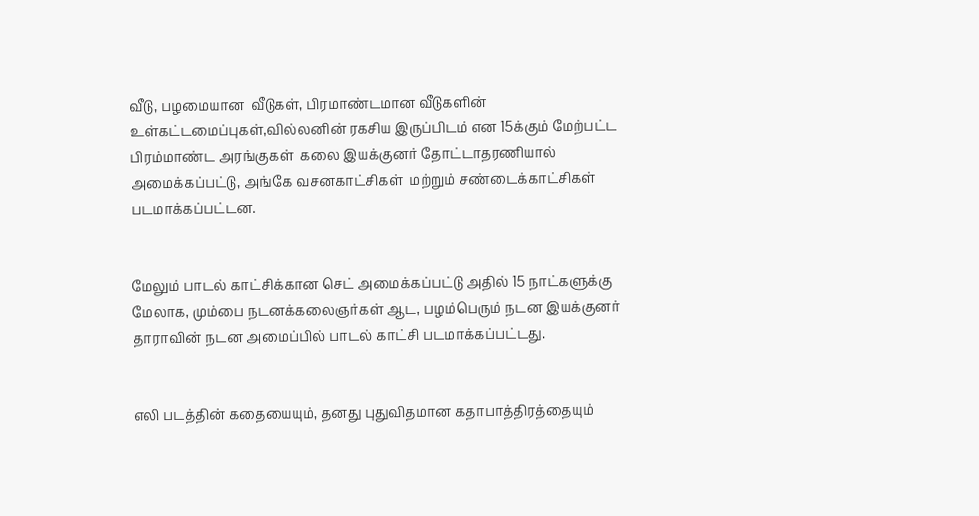வீடு, பழமையான  வீடுகள், பிரமாண்டமான வீடுகளின் உள்கட்டமைப்புகள்,வில்லனின் ரகசிய இருப்பிடம் என 15க்கும் மேற்பட்ட பிரம்மாண்ட அரங்குகள்  கலை இயக்குனர் தோட்டாதரணியால் அமைக்கப்பட்டு, அங்கே வசனகாட்சிகள்  மற்றும் சண்டைக்காட்சிகள் படமாக்கப்பட்டன.


மேலும் பாடல் காட்சிக்கான செட் அமைக்கப்பட்டு அதில் 15 நாட்களுக்கு மேலாக, மும்பை நடனக்கலைஞர்கள் ஆட, பழம்பெரும் நடன இயக்குனர் தாராவின் நடன அமைப்பில் பாடல் காட்சி படமாக்கப்பட்டது.


எலி படத்தின் கதையையும், தனது புதுவிதமான கதாபாத்திரத்தையும்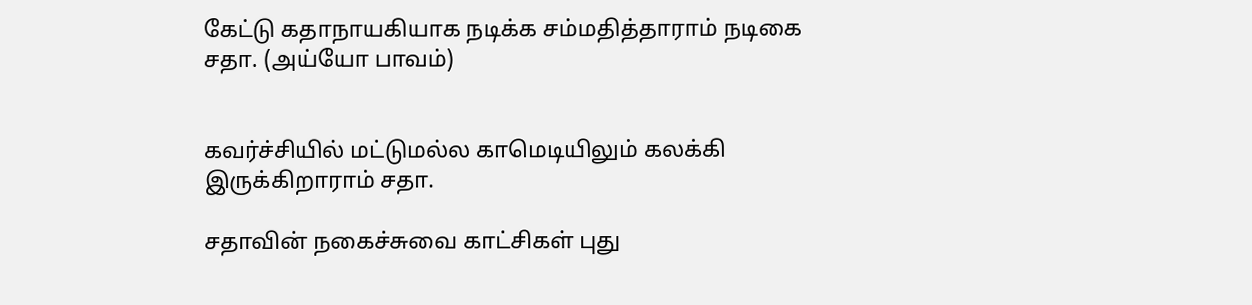கேட்டு கதாநாயகியாக நடிக்க சம்மதித்தாராம் நடிகை சதா. (அய்யோ பாவம்)


கவர்ச்சியில் மட்டுமல்ல காமெடியிலும் கலக்கி இருக்கிறாராம் சதா.

சதாவின் நகைச்சுவை காட்சிகள் புது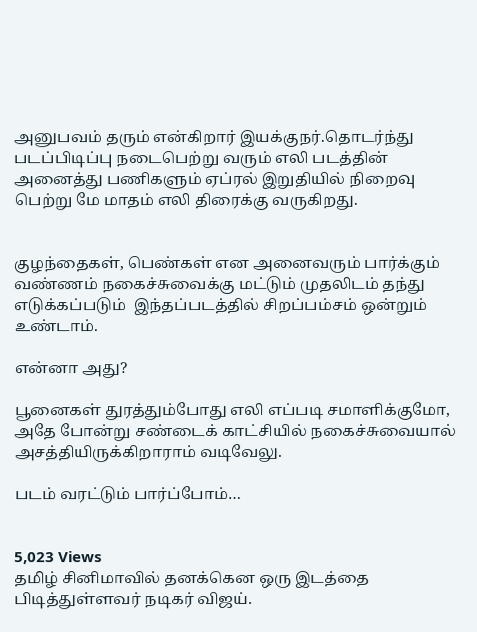அனுபவம் தரும் என்கிறார் இயக்குநர்.தொடர்ந்து படப்பிடிப்பு நடைபெற்று வரும் எலி படத்தின் அனைத்து பணிகளும் ஏப்ரல் இறுதியில் நிறைவு பெற்று மே மாதம் எலி திரைக்கு வருகிறது.


குழந்தைகள், பெண்கள் என அனைவரும் பார்க்கும் வண்ணம் நகைச்சுவைக்கு மட்டும் முதலிடம் தந்து எடுக்கப்படும்  இந்தப்படத்தில் சிறப்பம்சம் ஒன்றும் உண்டாம்.

என்னா அது?

பூனைகள் துரத்தும்போது எலி எப்படி சமாளிக்குமோ, அதே போன்று சண்டைக் காட்சியில் நகைச்சுவையால் அசத்தியிருக்கிறாராம் வடிவேலு.

படம் வரட்டும் பார்ப்போம்…


5,023 Views
தமிழ் சினிமாவில் தனக்கென ஒரு இடத்தை பிடித்துள்ளவர் நடிகர் விஜய்.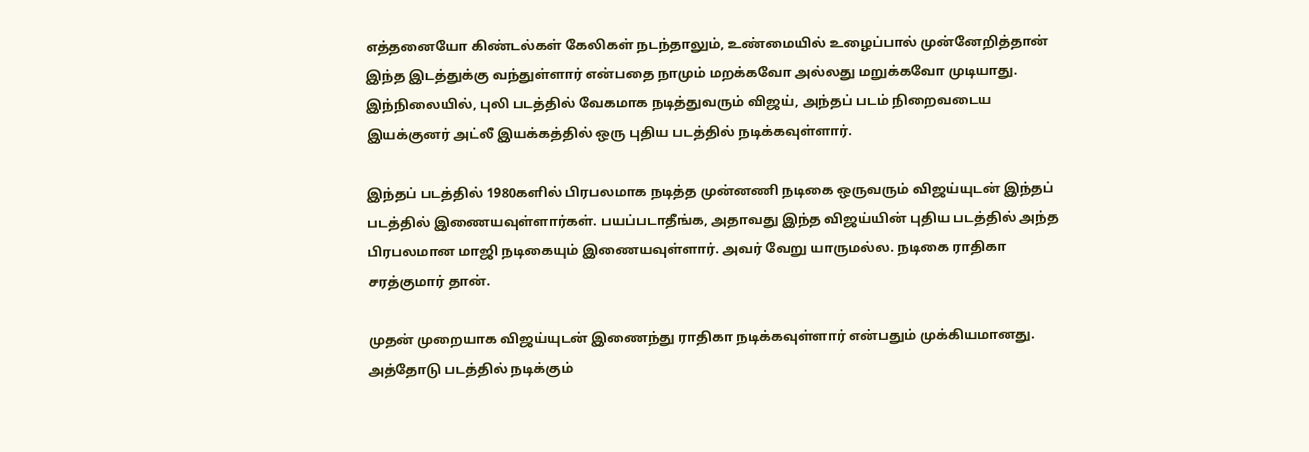எத்தனையோ கிண்டல்கள் கேலிகள் நடந்தாலும், உண்மையில் உழைப்பால் முன்னேறித்தான் இந்த இடத்துக்கு வந்துள்ளார் என்பதை நாமும் மறக்கவோ அல்லது மறுக்கவோ முடியாது. இந்நிலையில், புலி படத்தில் வேகமாக நடித்துவரும் விஜய், அந்தப் படம் நிறைவடைய இயக்குனர் அட்லீ இயக்கத்தில் ஒரு புதிய படத்தில் நடிக்கவுள்ளார்.

இந்தப் படத்தில் 1980களில் பிரபலமாக நடித்த முன்னணி நடிகை ஒருவரும் விஜய்யுடன் இந்தப் படத்தில் இணையவுள்ளார்கள். பயப்படாதீங்க, அதாவது இந்த விஜய்யின் புதிய படத்தில் அந்த பிரபலமான மாஜி நடிகையும் இணையவுள்ளார். அவர் வேறு யாருமல்ல. நடிகை ராதிகா சரத்குமார் தான்.

முதன் முறையாக விஜய்யுடன் இணைந்து ராதிகா நடிக்கவுள்ளார் என்பதும் முக்கியமானது. அத்தோடு படத்தில் நடிக்கும்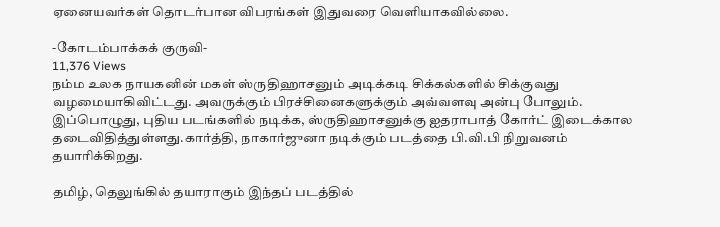ஏனையவர்கள் தொடர்பான விபரங்கள் இதுவரை வெளியாகவில்லை.

-கோடம்பாக்கக் குருவி-
11,376 Views
நம்ம உலக நாயகனின் மகள் ஸ்ருதிஹாசனும் அடிக்கடி சிக்கல்களில் சிக்குவது வழமையாகிவிட்டது. அவருக்கும் பிரச்சினைகளுக்கும் அவ்வளவு அன்பு போலும்.
இப்பொழுது, புதிய படங்களில் நடிக்க, ஸ்ருதிஹாசனுக்கு ஐதராபாத் கோர்ட் இடைக்கால தடைவிதித்துள்ளது.கார்த்தி, நாகார்ஜுனா நடிக்கும் படத்தை பி.வி.பி நிறுவனம் தயாரிக்கிறது.

தமிழ், தெலுங்கில் தயாராகும் இந்தப் படத்தில்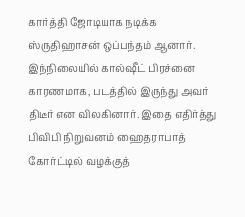கார்த்தி ஜோடியாக நடிக்க ஸ்ருதிஹாசன் ஒப்பந்தம் ஆனார். இந்நிலையில் கால்ஷீட் பிரச்னை காரணமாக, படத்தில் இருந்து அவர் திடீர் என விலகினார். இதை எதிர்த்து பிவிபி நிறுவனம் ஹைதராபாத் கோர்ட்டில் வழக்குத்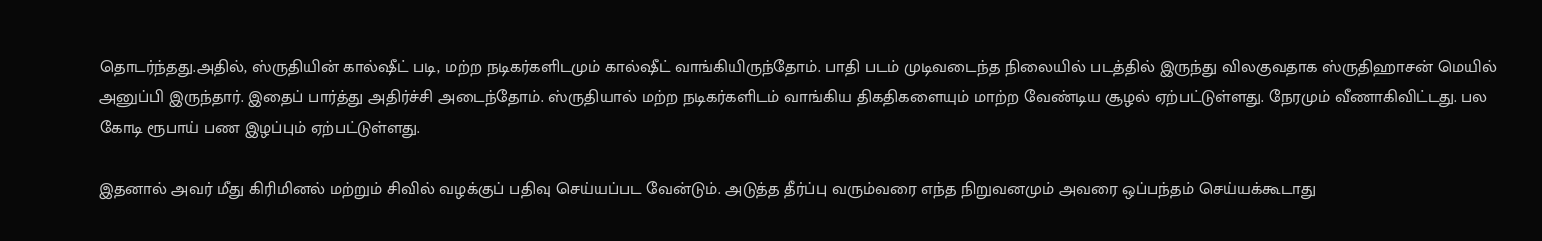தொடர்ந்தது.அதில், ஸ்ருதியின் கால்ஷீட் படி, மற்ற நடிகர்களிடமும் கால்ஷீட் வாங்கியிருந்தோம். பாதி படம் முடிவடைந்த நிலையில் படத்தில் இருந்து விலகுவதாக ஸ்ருதிஹாசன் மெயில் அனுப்பி இருந்தார். இதைப் பார்த்து அதிர்ச்சி அடைந்தோம். ஸ்ருதியால் மற்ற நடிகர்களிடம் வாங்கிய திகதிகளையும் மாற்ற வேண்டிய சூழல் ஏற்பட்டுள்ளது. நேரமும் வீணாகிவிட்டது. பல கோடி ரூபாய் பண இழப்பும் ஏற்பட்டுள்ளது.

இதனால் அவர் மீது கிரிமினல் மற்றும் சிவில் வழக்குப் பதிவு செய்யப்பட வேன்டும். அடுத்த தீர்ப்பு வரும்வரை எந்த நிறுவனமும் அவரை ஒப்பந்தம் செய்யக்கூடாது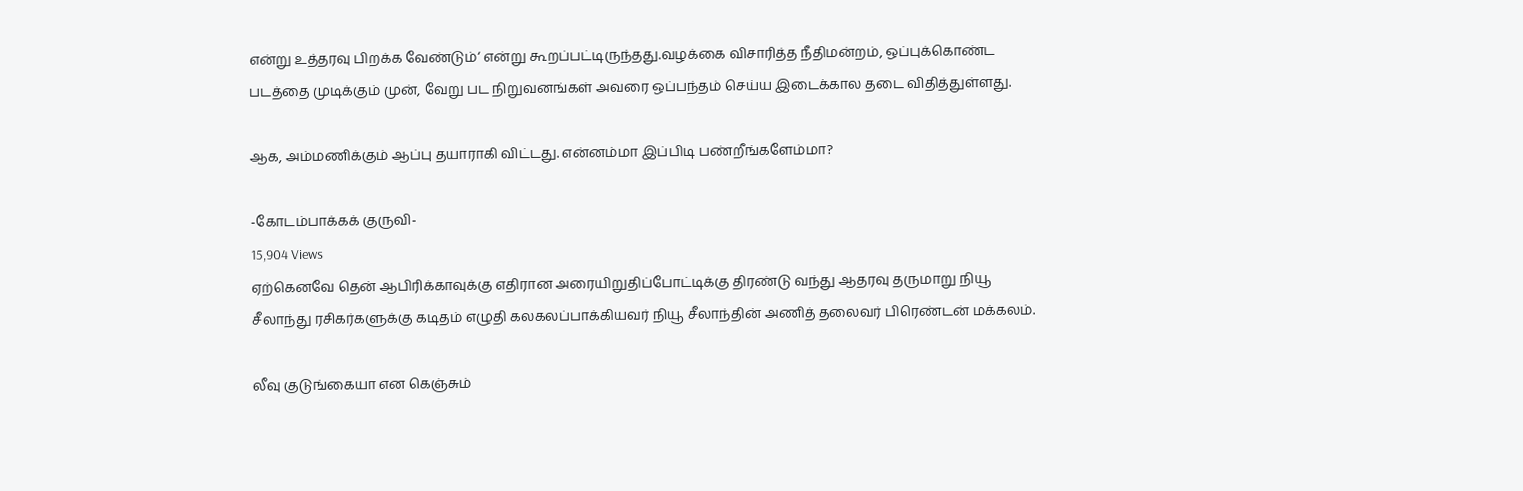என்று உத்தரவு பிறக்க வேண்டும்‘ என்று கூறப்பட்டிருந்தது.வழக்கை விசாரித்த நீதிமன்றம், ஒப்புக்கொண்ட படத்தை முடிக்கும் முன், வேறு பட நிறுவனங்கள் அவரை ஒப்பந்தம் செய்ய இடைக்கால தடை விதித்துள்ளது.

ஆக, அம்மணிக்கும் ஆப்பு தயாராகி விட்டது. என்னம்மா இப்பிடி பண்றீங்களேம்மா?

-கோடம்பாக்கக் குருவி-
15,904 Views
ஏற்கெனவே தென் ஆபிரிக்காவுக்கு எதிரான அரையிறுதிப்போட்டிக்கு திரண்டு வந்து ஆதரவு தருமாறு நியூ சீலாந்து ரசிகர்களுக்கு கடிதம் எழுதி கலகலப்பாக்கியவர் நியூ சீலாந்தின் அணித் தலைவர் பிரெண்டன் மக்கலம்.

லீவு குடுங்கையா என கெஞ்சும்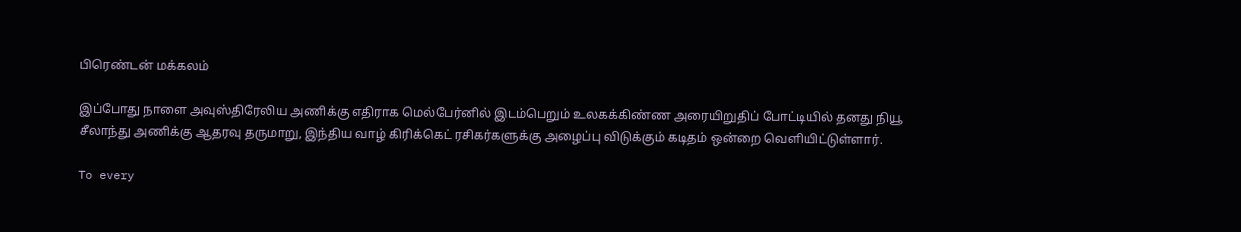பிரெண்டன் மக்கலம்

இப்போது நாளை அவுஸ்திரேலிய அணிக்கு எதிராக மெல்பேர்னில் இடம்பெறும் உலகக்கிண்ண அரையிறுதிப் போட்டியில் தனது நியூ சீலாந்து அணிக்கு ஆதரவு தருமாறு, இந்திய வாழ் கிரிக்கெட் ரசிகர்களுக்கு அழைப்பு விடுக்கும் கடிதம் ஒன்றை வெளியிட்டுள்ளார்.

To every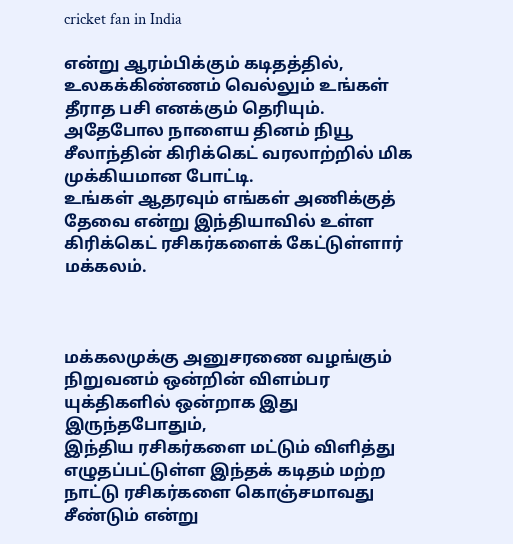cricket fan in India

என்று ஆரம்பிக்கும் கடிதத்தில், உலகக்கிண்ணம் வெல்லும் உங்கள் தீராத பசி எனக்கும் தெரியும். அதேபோல நாளைய தினம் நியூ சீலாந்தின் கிரிக்கெட் வரலாற்றில் மிக முக்கியமான போட்டி.
உங்கள் ஆதரவும் எங்கள் அணிக்குத் தேவை என்று இந்தியாவில் உள்ள கிரிக்கெட் ரசிகர்களைக் கேட்டுள்ளார் மக்கலம்.



மக்கலமுக்கு அனுசரணை வழங்கும் நிறுவனம் ஒன்றின் விளம்பர யுக்திகளில் ஒன்றாக இது இருந்தபோதும்,
இந்திய ரசிகர்களை மட்டும் விளித்து எழுதப்பட்டுள்ள இந்தக் கடிதம் மற்ற நாட்டு ரசிகர்களை கொஞ்சமாவது சீண்டும் என்று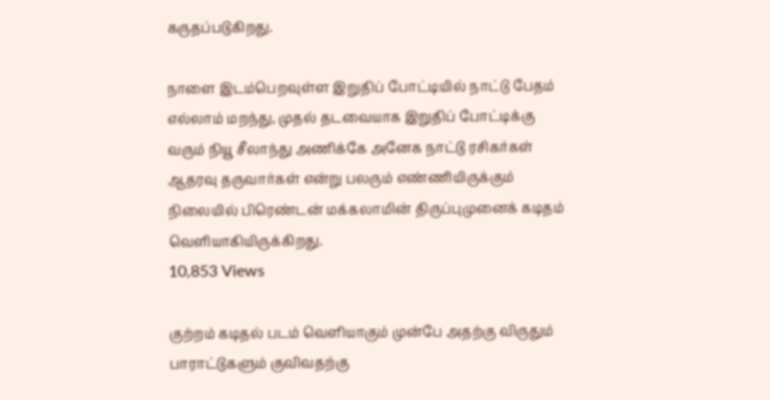கருதப்படுகிறது.

நாளை இடம்பெறவுள்ள இறுதிப் போட்டியில் நாட்டு பேதம் எல்லாம் மறந்து, முதல் தடவையாக இறுதிப் போட்டிக்கு வரும் நியூ சீலாந்து அணிக்கே அனேக நாட்டு ரசிகர்கள் ஆதரவு தருவார்கள் என்று பலரும் எண்ணியிருக்கும் நிலையில் பிரெண்டன் மக்கலாமின் திருப்புமுனைக் கடிதம் வெளியாகியிருக்கிறது.
10,853 Views

குற்றம் கடிதல் படம் வெளியாகும் முன்பே அதற்கு விருதும் பாராட்டுகளும் குவிவதற்கு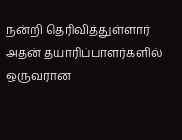நன்றி தெரிவித்துள்ளார் அதன் தயாரிப்பாளர்களில் ஒருவரான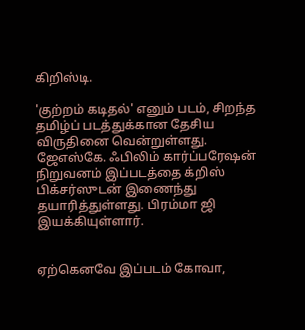கிறிஸ்டி.

'குற்றம் கடிதல்' எனும் படம், சிறந்த தமிழ்ப் படத்துக்கான தேசிய விருதினை வென்றுள்ளது. ஜேஎஸ்கே. ஃபிலிம் கார்ப்பரேஷன் நிறுவனம் இப்படத்தை க்றிஸ் பிக்சர்ஸுடன் இணைந்து தயாரித்துள்ளது. பிரம்மா ஜி இயக்கியுள்ளார்.


ஏற்கெனவே இப்படம் கோவா,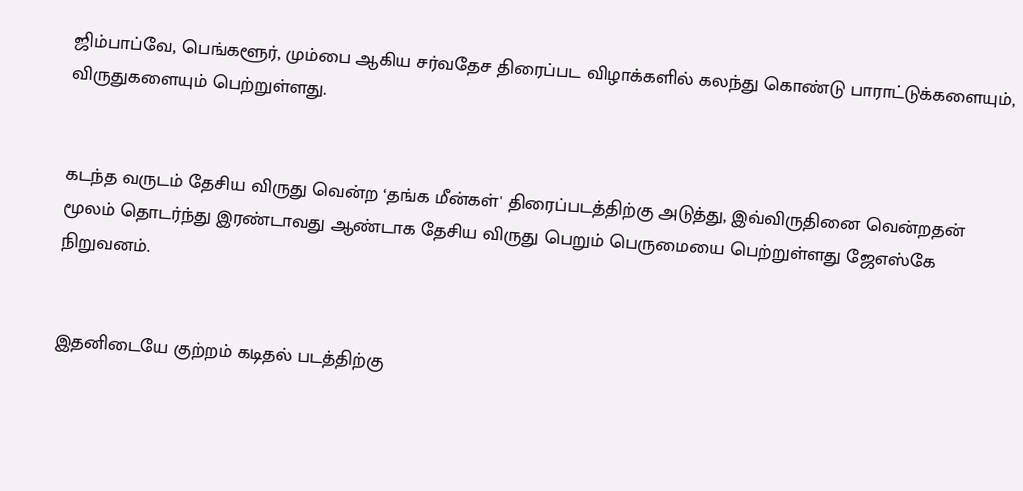ஜிம்பாப்வே, பெங்களூர், மும்பை ஆகிய சர்வதேச திரைப்பட விழாக்களில் கலந்து கொண்டு பாராட்டுக்களையும், விருதுகளையும் பெற்றுள்ளது.


கடந்த வருடம் தேசிய விருது வென்ற ‘தங்க மீன்கள்' திரைப்படத்திற்கு அடுத்து, இவ்விருதினை வென்றதன் மூலம் தொடர்ந்து இரண்டாவது ஆண்டாக தேசிய விருது பெறும் பெருமையை பெற்றுள்ளது ஜேஎஸ்கே நிறுவனம்.


இதனிடையே குற்றம் கடிதல் படத்திற்கு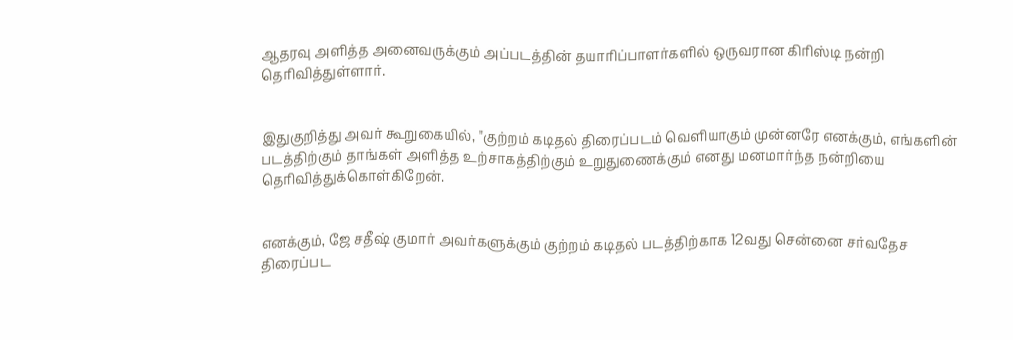ஆதரவு அளித்த அனைவருக்கும் அப்படத்தின் தயாரிப்பாளர்களில் ஒருவரான கிரிஸ்டி நன்றி தெரிவித்துள்ளார்.


இதுகுறித்து அவர் கூறுகையில், "குற்றம் கடிதல் திரைப்படம் வெளியாகும் முன்னரே எனக்கும், எங்களின் படத்திற்கும் தாங்கள் அளித்த உற்சாகத்திற்கும் உறுதுணைக்கும் எனது மனமார்ந்த நன்றியை தெரிவித்துக்கொள்கிறேன்.


எனக்கும், ஜே சதீஷ் குமார் அவர்களுக்கும் குற்றம் கடிதல் படத்திற்காக 12வது சென்னை சர்வதேச திரைப்பட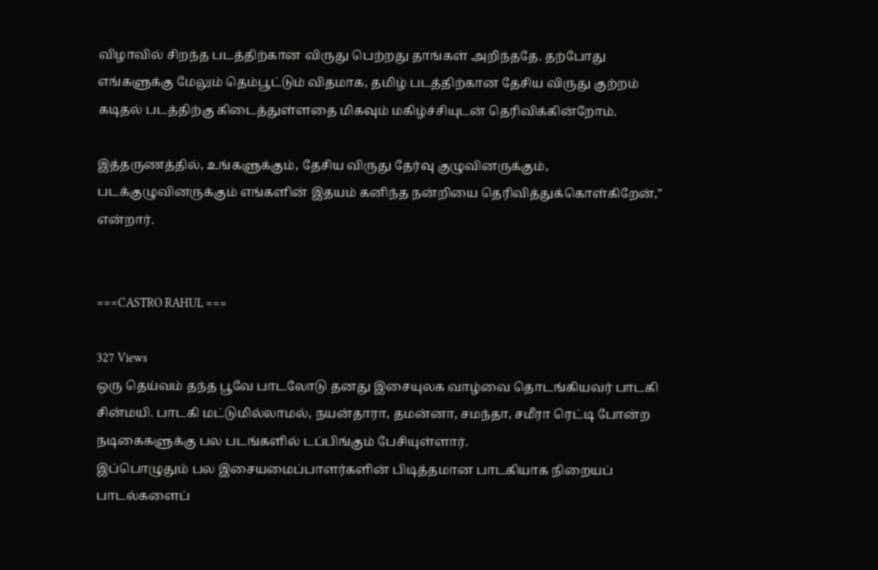விழாவில் சிறந்த படத்திற்கான விருது பெற்றது தாங்கள் அறிந்ததே. தற்போது எங்களுக்கு மேலும் தெம்பூட்டும் விதமாக, தமிழ் படத்திற்கான தேசிய விருது குற்றம் கடிதல் படத்திற்கு கிடைத்துள்ளதை மிகவும் மகிழ்ச்சியுடன் தெரிவிக்கின்றோம்.

இத்தருணத்தில், உங்களுக்கும், தேசிய விருது தேர்வு குழுவினருக்கும், படக்குழுவினருக்கும் எங்களின் இதயம் கனிந்த நன்றியை தெரிவித்துக்கொள்கிறேன்," என்றார்.


===CASTRO RAHUL ===

327 Views
ஒரு தெய்வம் தந்த பூவே பாடலோடு தனது இசையுலக வாழ்வை தொடங்கியவர் பாடகி சின்மயி. பாடகி மட்டுமில்லாமல், நயன்தாரா, தமன்னா, சமந்தா, சமீரா ரெட்டி போன்ற நடிகைகளுக்கு பல படங்களில் டப்பிங்கும் பேசியுள்ளார்.
இப்பொழுதும் பல இசையமைப்பாளர்களின் பிடித்தமான பாடகியாக நிறையப் பாடல்களைப்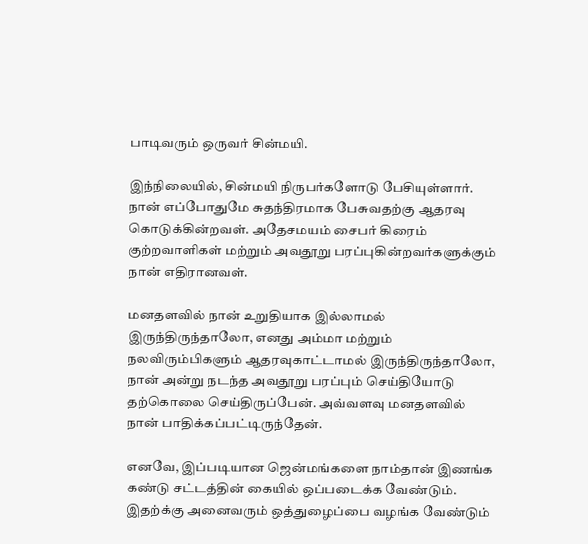பாடிவரும் ஒருவர் சின்மயி.

இந்நிலையில், சின்மயி நிருபர்களோடு பேசியுள்ளார். நான் எப்போதுமே சுதந்திரமாக பேசுவதற்கு ஆதரவு கொடுக்கின்றவள். அதேசமயம் சைபர் கிரைம் குற்றவாளிகள் மற்றும் அவதூறு பரப்புகின்றவர்களுக்கும் நான் எதிரானவள்.

மனதளவில் நான் உறுதியாக இல்லாமல் இருந்திருந்தாலோ, எனது அம்மா மற்றும் நலவிரும்பிகளும் ஆதரவுகாட்டாமல் இருந்திருந்தாலோ, நான் அன்று நடந்த அவதூறு பரப்பும் செய்தியோடு தற்கொலை செய்திருப்பேன். அவ்வளவு மனதளவில் நான் பாதிக்கப்பட்டிருந்தேன்.

எனவே, இப்படியான ஜென்மங்களை நாம்தான் இணங்க கண்டு சட்டத்தின் கையில் ஒப்படைக்க வேண்டும். இதற்க்கு அனைவரும் ஒத்துழைப்பை வழங்க வேண்டும்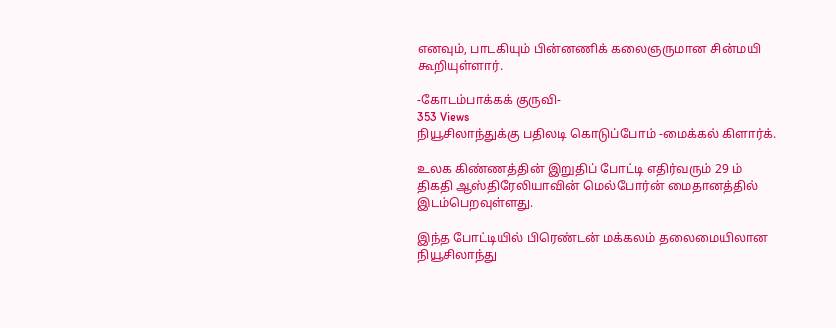எனவும், பாடகியும் பின்னணிக் கலைஞருமான சின்மயி கூறியுள்ளார்.

-கோடம்பாக்கக் குருவி-
353 Views
நியூசிலாந்துக்கு பதிலடி கொடுப்போம் -மைக்கல் கிளார்க்.

உலக கிண்ணத்தின் இறுதிப் போட்டி எதிர்வரும் 29 ம் திகதி ஆஸ்திரேலியாவின் மெல்போர்ன் மைதானத்தில் இடம்பெறவுள்ளது.

இந்த போட்டியில் பிரெண்டன் மக்கலம் தலைமையிலான நியூசிலாந்து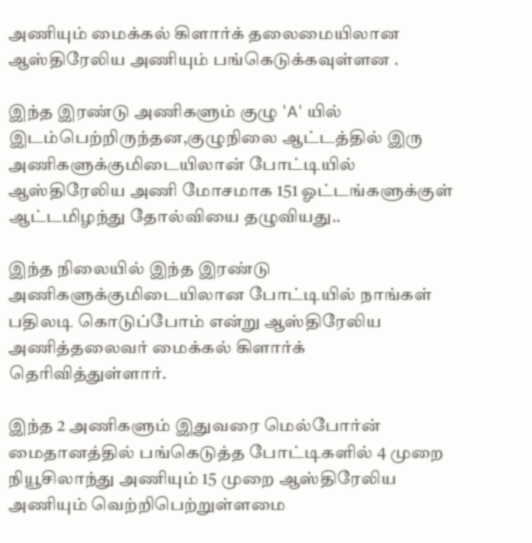அணியும் மைக்கல் கிளார்க் தலைமையிலான ஆஸ்திரேலிய அணியும் பங்கெடுக்கவுள்ளன .

இந்த இரண்டு அணிகளும் குழு 'A' யில் இடம்பெற்றிருந்தன,குழுநிலை ஆட்டத்தில் இரு அணிகளுக்குமிடையிலான் போட்டியில் ஆஸ்திரேலிய அணி மோசமாக 151 ஓட்டங்களுக்குள் ஆட்டமிழந்து தோல்வியை தழுவியது..

இந்த நிலையில் இந்த இரண்டு அணிகளுக்குமிடையிலான போட்டியில் நாங்கள் பதிலடி கொடுப்போம் என்று ஆஸ்திரேலிய அணித்தலைவர் மைக்கல் கிளார்க் தெரிவித்துள்ளார்.

இந்த 2 அணிகளும் இதுவரை மெல்போர்ன் மைதானத்தில் பங்கெடுத்த போட்டிகளில் 4 முறை நியூசிலாந்து அணியும் 15 முறை ஆஸ்திரேலிய அணியும் வெற்றிபெற்றுள்ளமை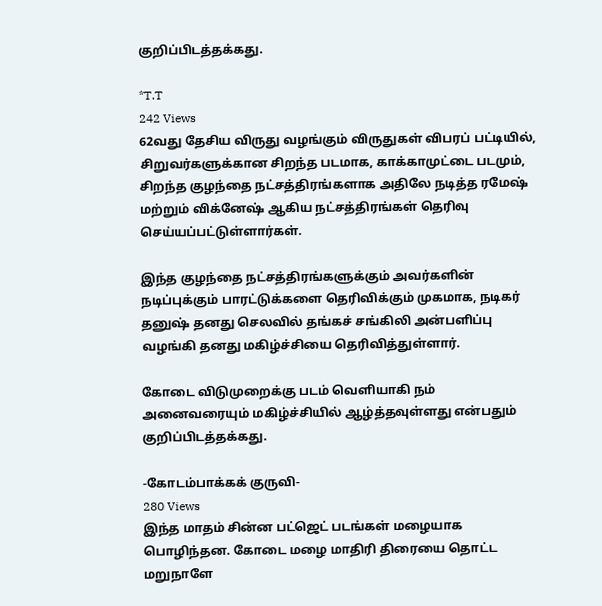குறிப்பிடத்தக்கது.

*T.T
242 Views
62வது தேசிய விருது வழங்கும் விருதுகள் விபரப் பட்டியில், சிறுவர்களுக்கான சிறந்த படமாக, காக்காமுட்டை படமும், சிறந்த குழந்தை நட்சத்திரங்களாக அதிலே நடித்த ரமேஷ் மற்றும் விக்னேஷ் ஆகிய நட்சத்திரங்கள் தெரிவு செய்யப்பட்டுள்ளார்கள்.

இந்த குழந்தை நட்சத்திரங்களுக்கும் அவர்களின் நடிப்புக்கும் பாரட்டுக்களை தெரிவிக்கும் முகமாக, நடிகர் தனுஷ் தனது செலவில் தங்கச் சங்கிலி அன்பளிப்பு வழங்கி தனது மகிழ்ச்சியை தெரிவித்துள்ளார்.

கோடை விடுமுறைக்கு படம் வெளியாகி நம் அனைவரையும் மகிழ்ச்சியில் ஆழ்த்தவுள்ளது என்பதும் குறிப்பிடத்தக்கது.

-கோடம்பாக்கக் குருவி-
280 Views
இந்த மாதம் சின்ன பட்ஜெட் படங்கள் மழையாக பொழிந்தன. கோடை மழை மாதிரி திரையை தொட்ட மறுநாளே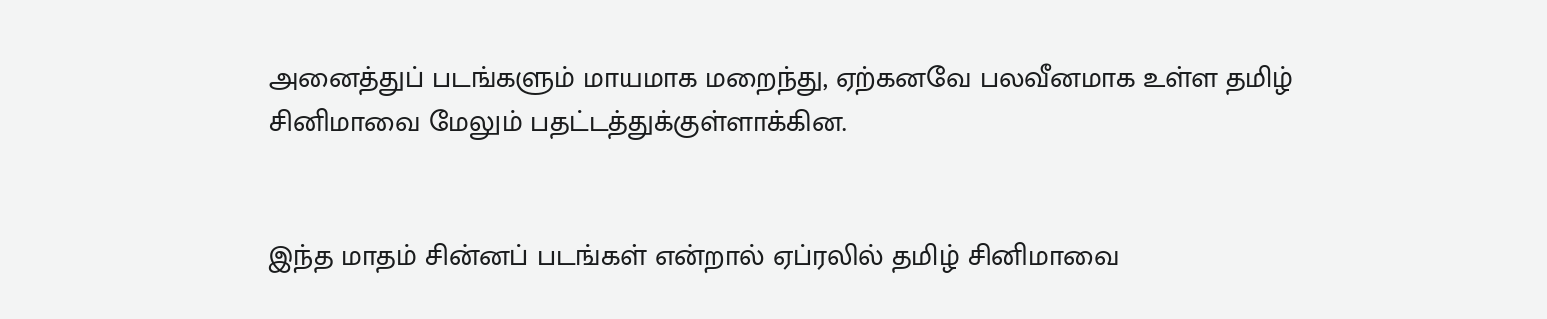அனைத்துப் படங்களும் மாயமாக மறைந்து, ஏற்கனவே பலவீனமாக உள்ள தமிழ் சினிமாவை மேலும் பதட்டத்துக்குள்ளாக்கின.


இந்த மாதம் சின்னப் படங்கள் என்றால் ஏப்ரலில் தமிழ் சினிமாவை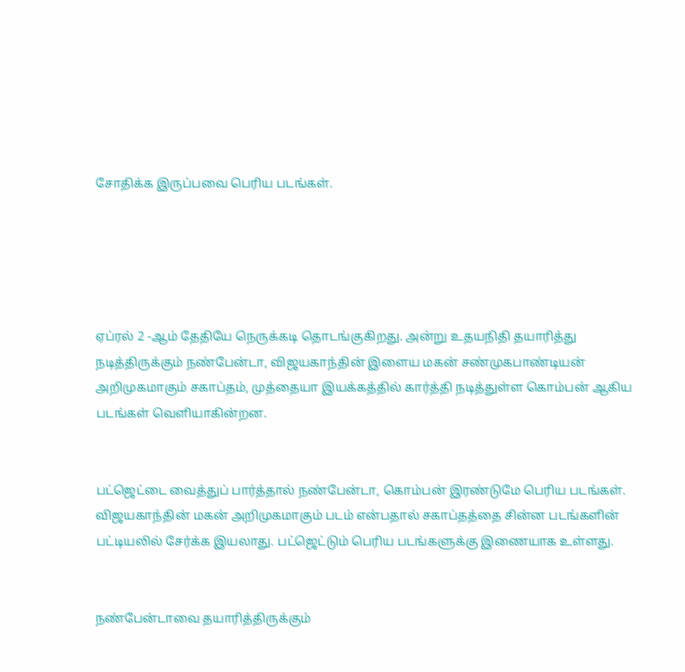சோதிக்க இருப்பவை பெரிய படங்கள்.





ஏப்ரல் 2 -ஆம் தேதியே நெருக்கடி தொடங்குகிறது. அன்று உதயநிதி தயாரித்து நடித்திருக்கும் நண்பேன்டா, விஜயகாந்தின் இளைய மகன் சண்முகபாண்டியன் அறிமுகமாகும் சகாப்தம், முத்தையா இயக்கத்தில் கார்த்தி நடித்துள்ள கொம்பன் ஆகிய படங்கள் வெளியாகின்றன.


பட்ஜெட்டை வைத்துப் பார்த்தால் நண்பேன்டா, கொம்பன் இரண்டுமே பெரிய படங்கள். விஜயகாந்தின் மகன் அறிமுகமாகும் படம் என்பதால் சகாப்தத்தை சின்ன படங்களின் பட்டியலில் சேர்க்க இயலாது. பட்ஜெட்டும் பெரிய படங்களுக்கு இணையாக உள்ளது.


நண்பேன்டாவை தயாரித்திருக்கும்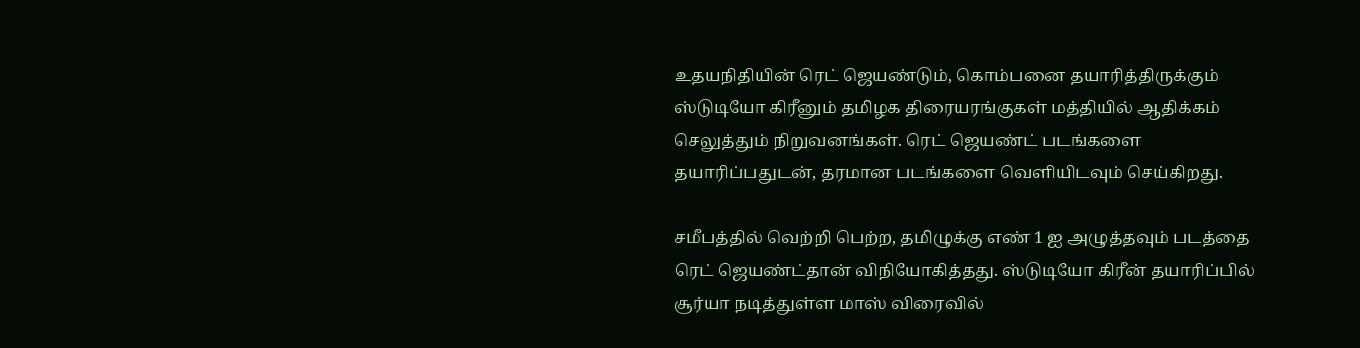உதயநிதியின் ரெட் ஜெயண்டும், கொம்பனை தயாரித்திருக்கும் ஸ்டுடியோ கிரீனும் தமிழக திரையரங்குகள் மத்தியில் ஆதிக்கம் செலுத்தும் நிறுவனங்கள். ரெட் ஜெயண்ட் படங்களை தயாரிப்பதுடன், தரமான படங்களை வெளியிடவும் செய்கிறது.

சமீபத்தில் வெற்றி பெற்ற, தமிழுக்கு எண் 1 ஐ அழுத்தவும் படத்தை ரெட் ஜெயண்ட்தான் விநியோகித்தது. ஸ்டுடியோ கிரீன் தயாரிப்பில் சூர்யா நடித்துள்ள மாஸ் விரைவில்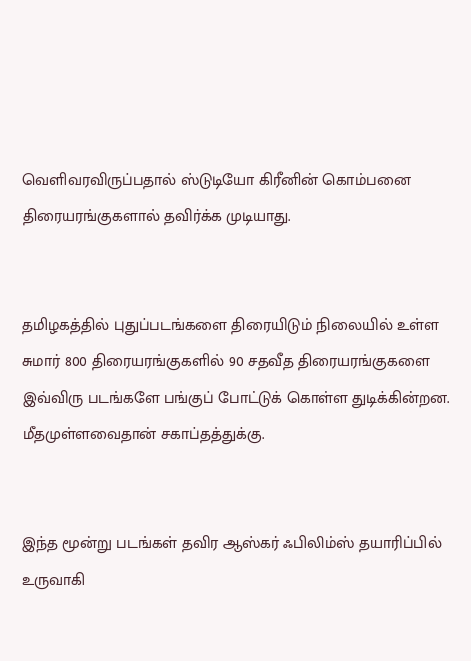வெளிவரவிருப்பதால் ஸ்டுடியோ கிரீனின் கொம்பனை திரையரங்குகளால் தவிர்க்க முடியாது.


தமிழகத்தில் புதுப்படங்களை திரையிடும் நிலையில் உள்ள சுமார் 800 திரையரங்குகளில் 90 சதவீத திரையரங்குகளை இவ்விரு படங்களே பங்குப் போட்டுக் கொள்ள துடிக்கின்றன. மீதமுள்ளவைதான் சகாப்தத்துக்கு.


இந்த மூன்று படங்கள் தவிர ஆஸ்கர் ஃபிலிம்ஸ் தயாரிப்பில் உருவாகி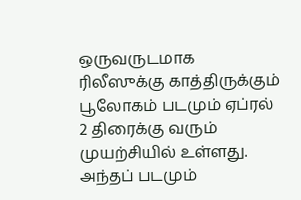ஒருவருடமாக ரிலீஸுக்கு காத்திருக்கும் பூலோகம் படமும் ஏப்ரல் 2 திரைக்கு வரும் முயற்சியில் உள்ளது. அந்தப் படமும்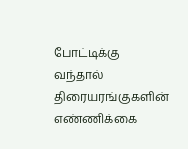போட்டிக்கு வந்தால் திரையரங்குகளின் எண்ணிக்கை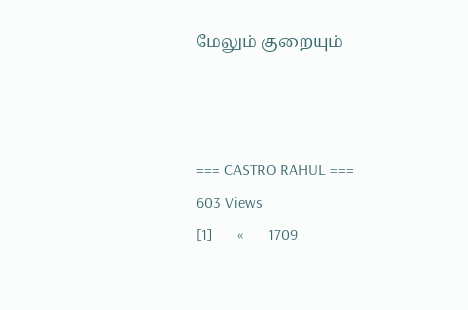மேலும் குறையும்



=== CASTRO RAHUL ===
603 Views
[1]      «      1709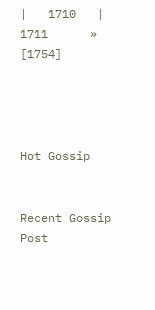|   1710   |   1711      »      [1754]




Hot Gossip


Recent Gossip Post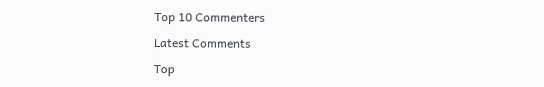Top 10 Commenters

Latest Comments

Top